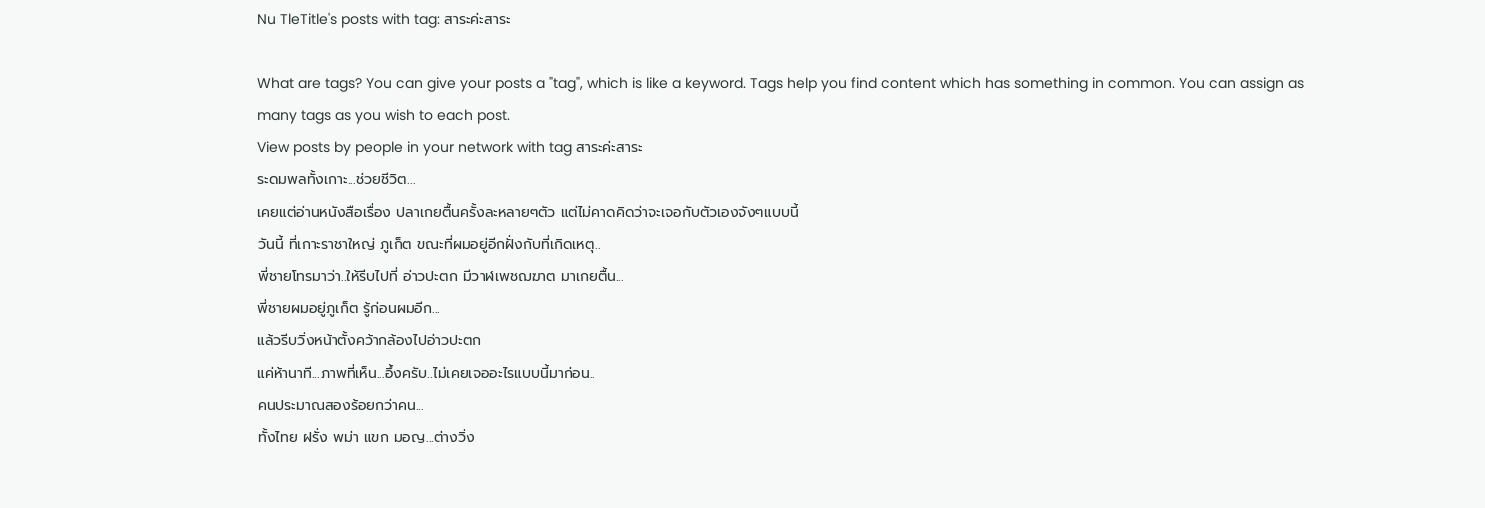Nu TleTitle's posts with tag: สาระค่ะสาระ

What are tags? You can give your posts a "tag", which is like a keyword. Tags help you find content which has something in common. You can assign as many tags as you wish to each post.
View posts by people in your network with tag สาระค่ะสาระ
ระดมพลทั้งเกาะ...ช่วยชีวิต...
เคยแต่อ่านหนังสือเรื่อง ปลาเกยตื้นครั้งละหลายๆตัว แต่ไม่คาดคิดว่าจะเจอกับตัวเองจังๆแบบนี้
วันนี้ ที่เกาะราชาใหญ่ ภูเก็ต ขณะที่ผมอยู่อีกฝั่งกับที่เกิดเหตุ..
พี่ชายโทรมาว่า..ให้รีบไปที่ อ่าวปะตก มีวาฬเพชฌฆาต มาเกยตื้น...
พี่ชายผมอยู่ภูเก็ต รู้ก่อนผมอีก...
แล้วรีบวิ่งหน้าตั้งคว้ากล้องไปอ่าวปะตก
แค่ห้านาที...ภาพที่เห็น...อึ้งครับ..ไม่เคยเจออะไรแบบนี้มาก่อน..
คนประมาณสองร้อยกว่าคน...
ทั้งไทย ฝรั่ง พม่า แขก มอญ...ต่างวิ่ง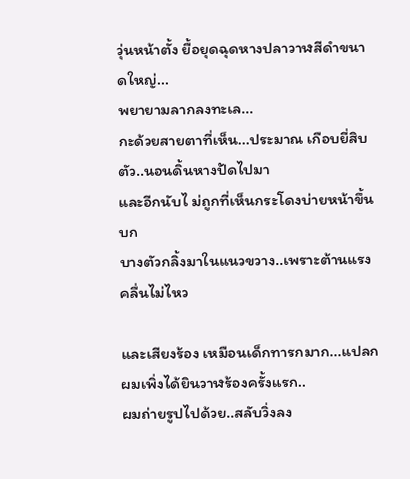วุ่นหน้าตั้ง ยื้อยุดฉุดหางปลาวาฬสีดำขนาดใหญ่...
พยายามลากลงทะเล...
กะด้วยสายตาที่เห็น...ประมาณ เกือบยี่สิบตัว..นอนดิ้นหางปัดไปมา
และอีกนับไ ม่ถูกที่เห็นกระโดงบ่ายหน้าขึ้นบก
บางตัวกลิ้งมาในแนวขวาง..เพราะต้านแรงคลื่นไม่ไหว

และเสียงร้อง เหมือนเด็กทารกมาก...แปลกผมเพิ่งได้ยินวาฬร้องครั้งแรก..
ผมถ่ายรูปไปด้วย..สลับวิ่งลง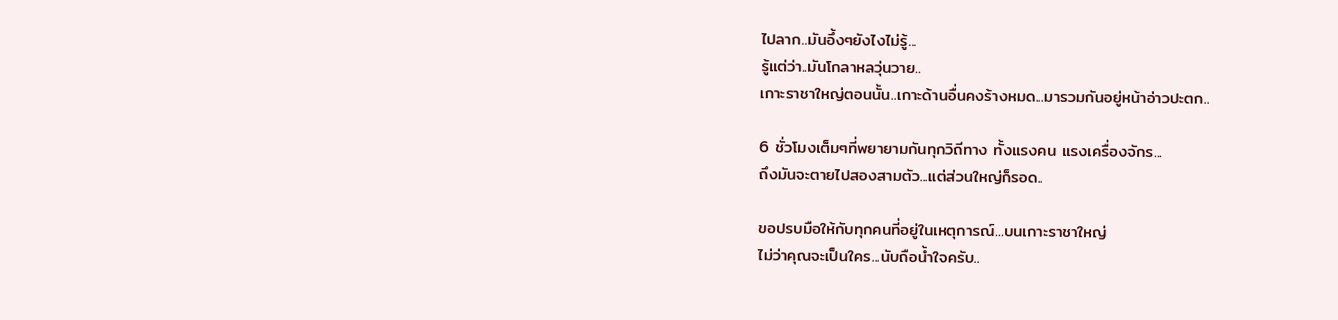ไปลาก..มันอึ้งๆยังไงไม่รู้...
รู้แต่ว่า..มันโกลาหลวุ่นวาย..
เกาะราชาใหญ่ตอนนั้น..เกาะด้านอื่นคงร้างหมด...มารวมกันอยู่หน้าอ่าวปะตก..

6 ชั่วโมงเต็มๆที่พยายามกันทุกวิถีทาง ทั้งแรงคน แรงเครื่องจักร...
ถึงมันจะตายไปสองสามตัว...แต่ส่วนใหญ่ก็รอด..

ขอปรบมือให้กับทุกคนที่อยู่ในเหตุการณ์...บนเกาะราชาใหญ่
ไม่ว่าคุณจะเป็นใคร...นับถือน้ำใจครับ..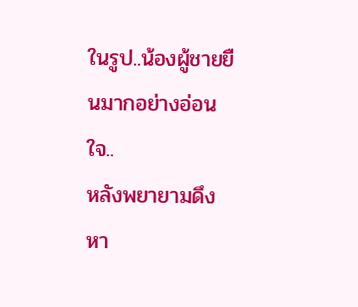ในรูป..น้องผู้ชายยืนมากอย่างอ่อนใจ..
หลังพยายามดึงหา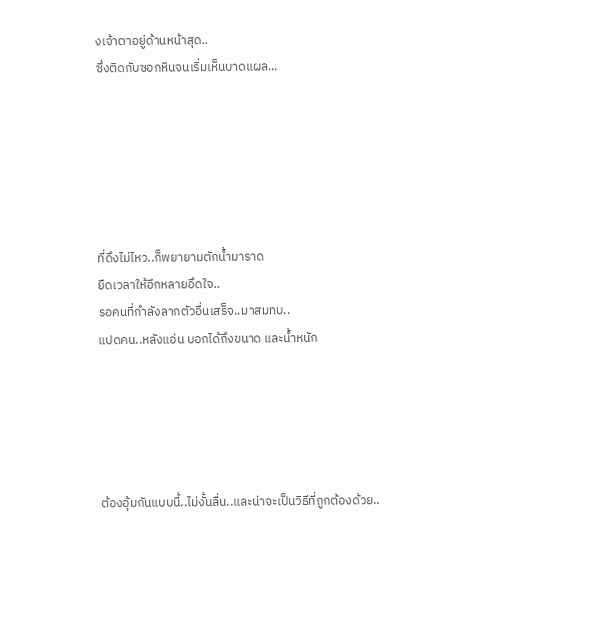งเจ้าตาอยู่ด้านหน้าสุด..
ซึ่งติดกับซอกหินจนเริ่มเห็นบาดแผล...






ที่ดึงไม่ไหว..ก็พยายามตักน้ำมาราด
ยืดเวลาให้อีกหลายอึดใจ..
รอคนที่กำลังลากตัวอื่นเสร็จ..มาสมทบ..
แปดคน..หลังแอ่น บอกได้ถึงขนาด และน้ำหนัก





ต้องอุ้มกันแบบนี้..ไม่งั้นลื่น..และน่าจะเป็นวิธีที่ถูกต้องด้วย..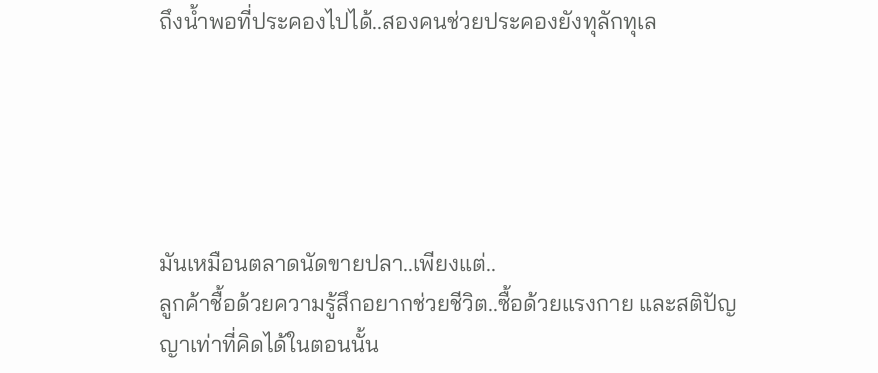ถึงน้ำพอที่ประคองไปได้..สองคนช่วยประคองยังทุลักทุเล





มันเหมือนตลาดนัดขายปลา..เพียงแต่..
ลูกค้าชื้อด้วยความรู้สึกอยากช่วยชีวิต..ซื้อด้วยแรงกาย และสติปัญญาเท่าที่คิดได้ในตอนนั้น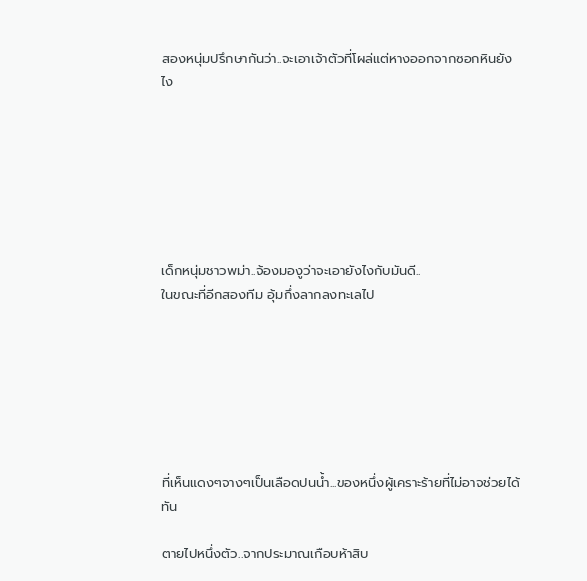สองหนุ่มปรึกษากันว่า..จะเอาเจ้าตัวที่โผล่แต่หางออกจากซอกหินยังไง







เด็กหนุ่มชาวพม่า..จ้องมองูว่าจะเอายังไงกับมันดี..
ในขณะที่อีกสองทีม อุ้มกึ่งลากลงทะเลไป







ที่เห็นแดงๆจางๆเป็นเลือดปนน้ำ...ของหนึ่งผู้เคราะร้ายที่ไม่อาจช่วยได้ทัน

ตายไปหนึ่งตัว..จากประมาณเกือบห้าสิบ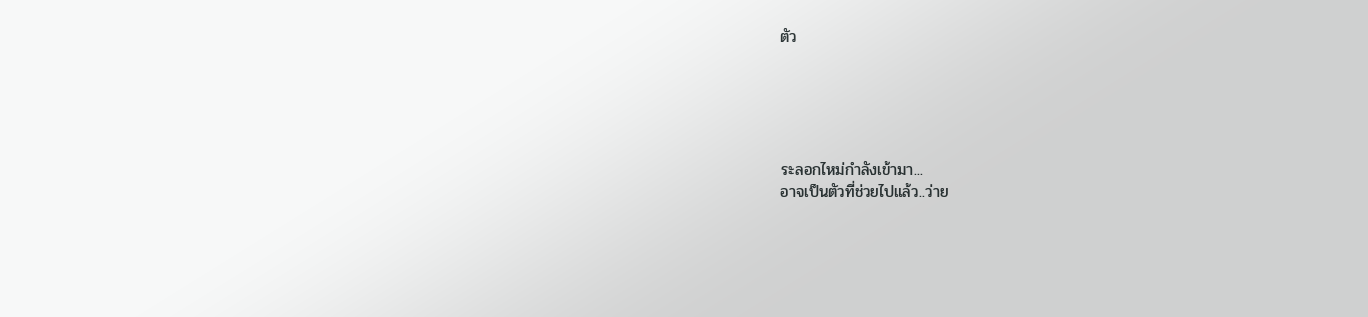ตัว





ระลอกไหม่กำลังเข้ามา...
อาจเป็นตัวที่ช่วยไปแล้ว..ว่าย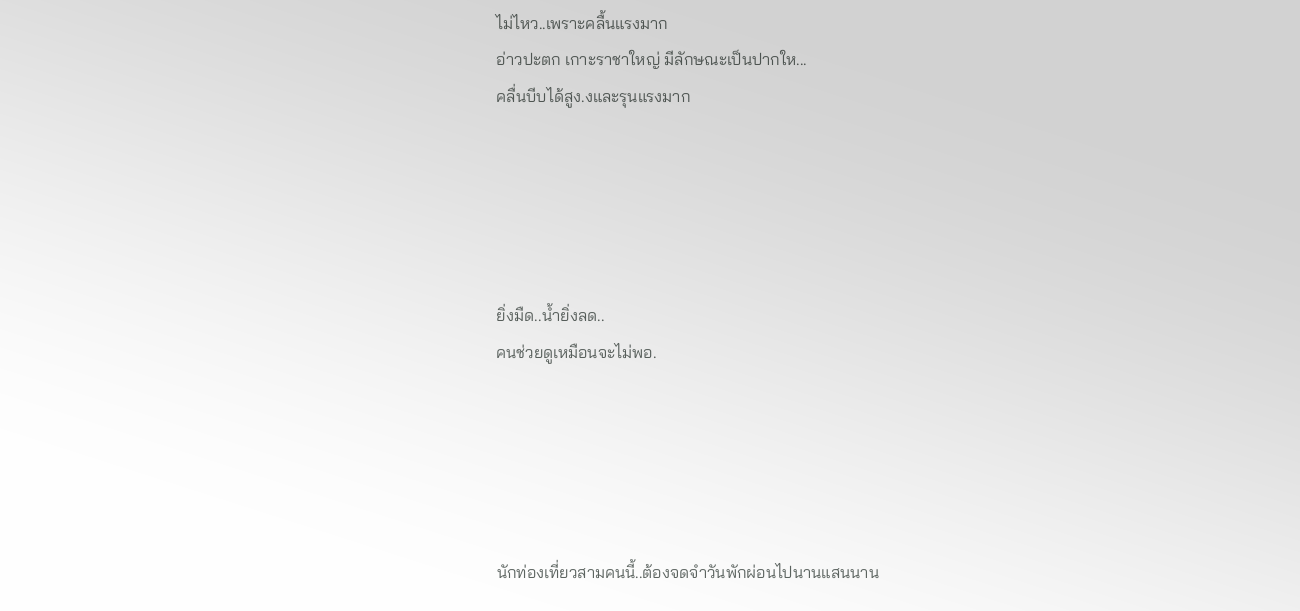ไม่ไหว..เพราะคลื้นแรงมาก
อ่าวปะตก เกาะราชาใหญ่ มีลักษณะเป็นปากให...
คลื่นบีบได้สูง.งและรุนแรงมาก





ยิ่งมืด..น้ำยิ่งลด..
คนช่วยดูเหมือนจะไม่พอ.





นักท่องเที่ยวสามคนนี้..ต้องจดจำวันพักผ่อนไปนานแสนนาน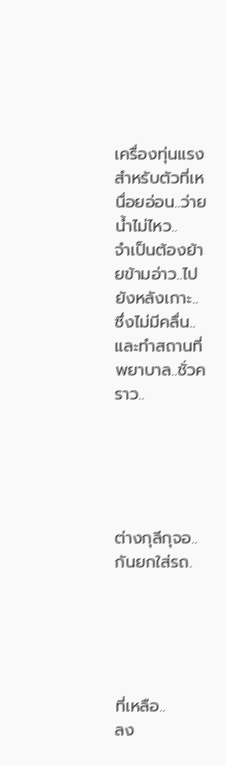เครื่องทุ่นแรงสำหรับตัวที่เหนื่อยอ่อน..ว่ายน้ำไม่ไหว..
จำเป็นต้องย้ายข้ามอ่าว..ไปยังหลังเกาะ..ซึ่งไม่มีคลื่น..
และทำสถานที่พยาบาล..ชั่วคราว..





ต่างกุลีกุจอ..กันยกใส่รถ.





ที่เหลือ..
ลง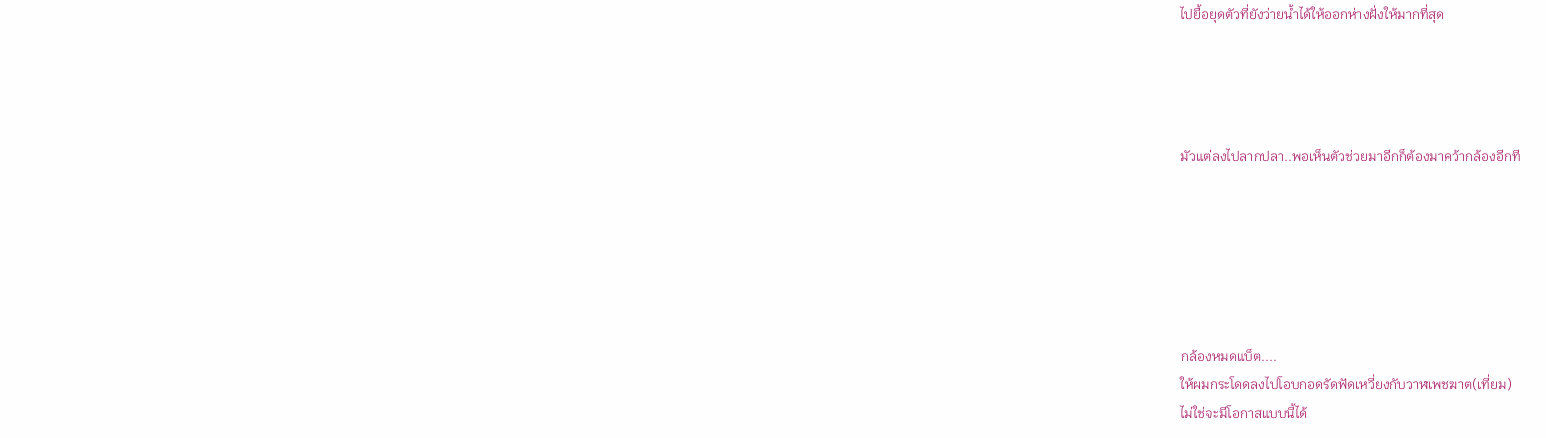ไปยื้อยุดตัวที่ยังว่ายน้ำได้ให้ออกห่างฝั่งให้มากที่สุด




มัวแต่ลงไปลากปลา..พอเห็นตัวช่วยมาอีกก็ต้องมาคว้ากล้องอีกที






กล้องหมดแบ็ต....
ให้ผมกระโดดลงไปโอบกอดรัดฟัดเหวี่ยงกับวาฬเพชฆาต(เที่ยม)
ไม่ใช่จะมีโอกาสแบบนี้ได้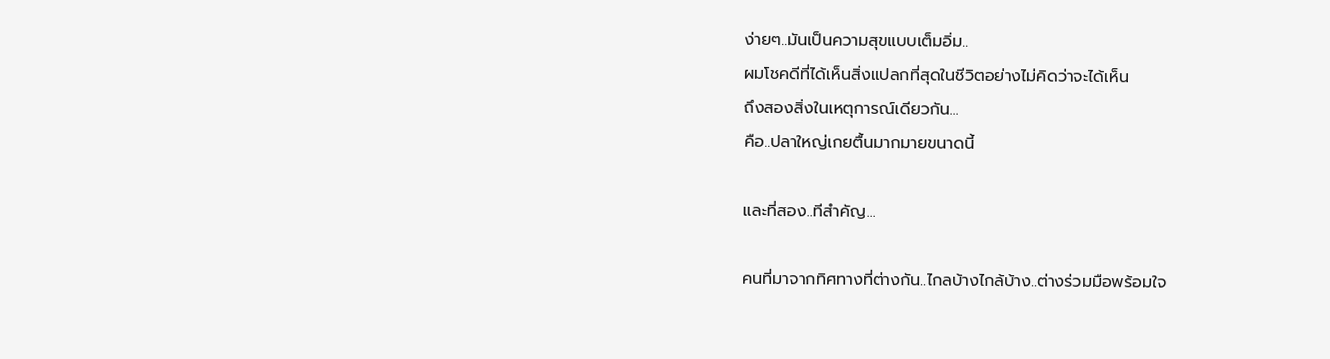ง่ายๆ..มันเป็นความสุขแบบเต็มอิ่ม..
ผมโชคดีที่ได้เห็นสิ่งแปลกที่สุดในชีวิตอย่างไม่คิดว่าจะได้เห็น
ถึงสองสิ่งในเหตุการณ์เดียวกัน...
คือ..ปลาใหญ่เกยตื้นมากมายขนาดนี้

และที่สอง..ทีสำคัญ...

คนที่มาจากทิศทางที่ต่างกัน..ไกลบ้างไกล้บ้าง..ต่างร่วมมือพร้อมใจ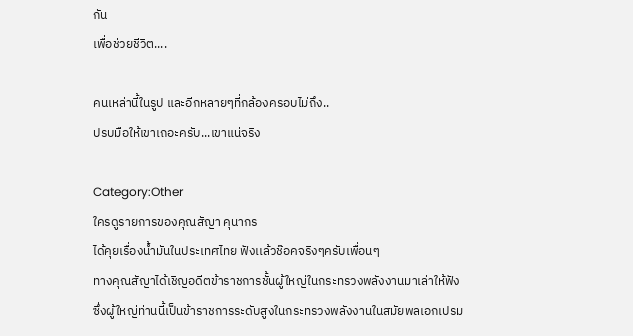กัน
เพื่อช่วยชีวิต....

คนเหล่านี้ในรูป และอีกหลายๆที่กล้องครอบไม่ถึง..
ปรบมือให้เขาเถอะครับ...เขาแน่จริง

Category:Other
ใครดูรายการของคุณสัญา คุนากร
ได้คุยเรื่องน้ำมันในประเทศไทย ฟังเเล้วช๊อคจริงๆครับเพื่อนๆ
ทางคุณสัญาได้เชิญอดีตข้าราชการชั้นผู้ใหญ่ในกระทรวงพลังงานมาเล่าให้ฟัง
ซึ่งผู้ใหญ่ท่านนี้เป็นข้าราชการระดับสูงในกระทรวงพลังงานในสมัยพลเอกเปรม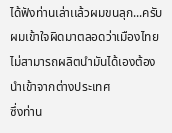ได้ฟังท่านเล่าเเล้วผมขนลุก...ครับ
ผมเข้าใจผิดมาตลอดว่าเมืองไทยไม่สามารถผลิตนำมันได้เองต้องนำเข้าจากต่างประเทศ
ซึ่งท่าน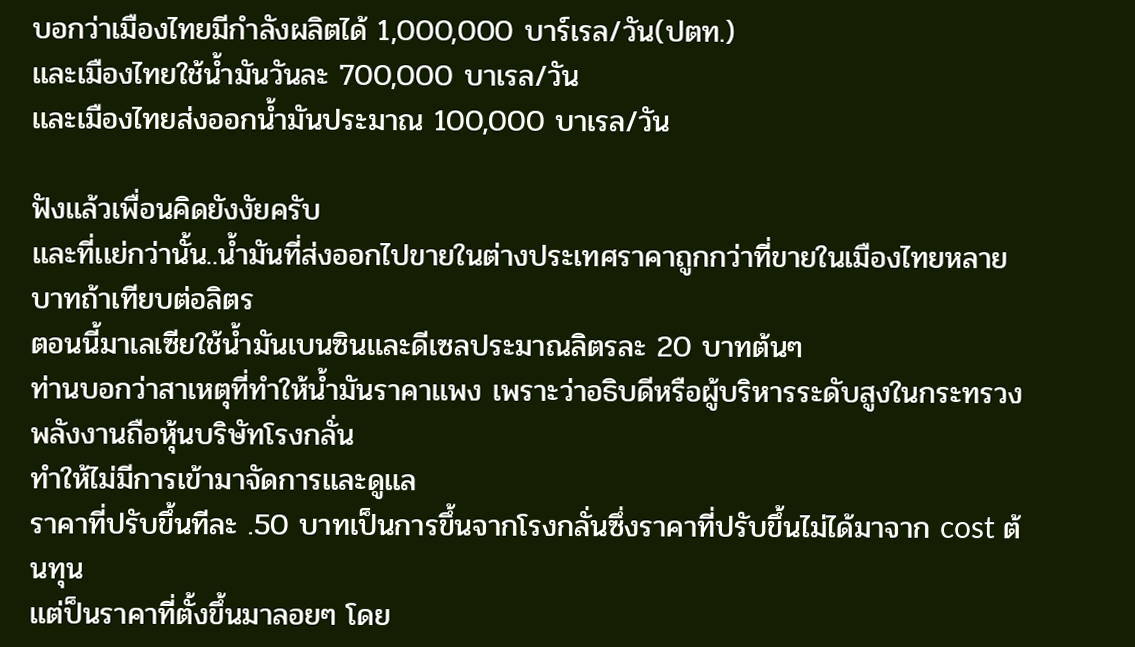บอกว่าเมืองไทยมีกำลังผลิตได้ 1,000,000 บาร์เรล/วัน(ปตท.)
เเละเมืองไทยใช้น้ำมันวันละ 700,000 บาเรล/วัน
เเละเมืองไทยส่งออกน้ำมันประมาณ 100,000 บาเรล/วัน

ฟังเเล้วเพื่อนคิดยังงัยครับ
เเละที่เเย่กว่านั้น..น้ำมันที่ส่งออกไปขายในต่างประเทศราคาถูกกว่าที่ขายในเมืองไทยหลายบาทถ้าเทียบต่อลิตร
ตอนนี้มาเลเซียใช้น้ำมันเบนซินเเละดีเซลประมาณลิตรละ 20 บาทต้นๆ
ท่านบอกว่าสาเหตุที่ทำให้น้ำมันราคาเเพง เพราะว่าอธิบดีหรือผู้บริหารระดับสูงในกระทรวงพลังงานถือหุ้นบริษัทโรงกลั่น
ทำให้ไม่มีการเข้ามาจัดการเเละดูเเล
ราคาที่ปรับขึ้นทีละ .50 บาทเป็นการขึ้นจากโรงกลั่นซึ่งราคาที่ปรับขึ้นไม่ได้มาจาก cost ต้นทุน
เเต่ป็นราคาที่ตั้งขึ้นมาลอยๆ โดย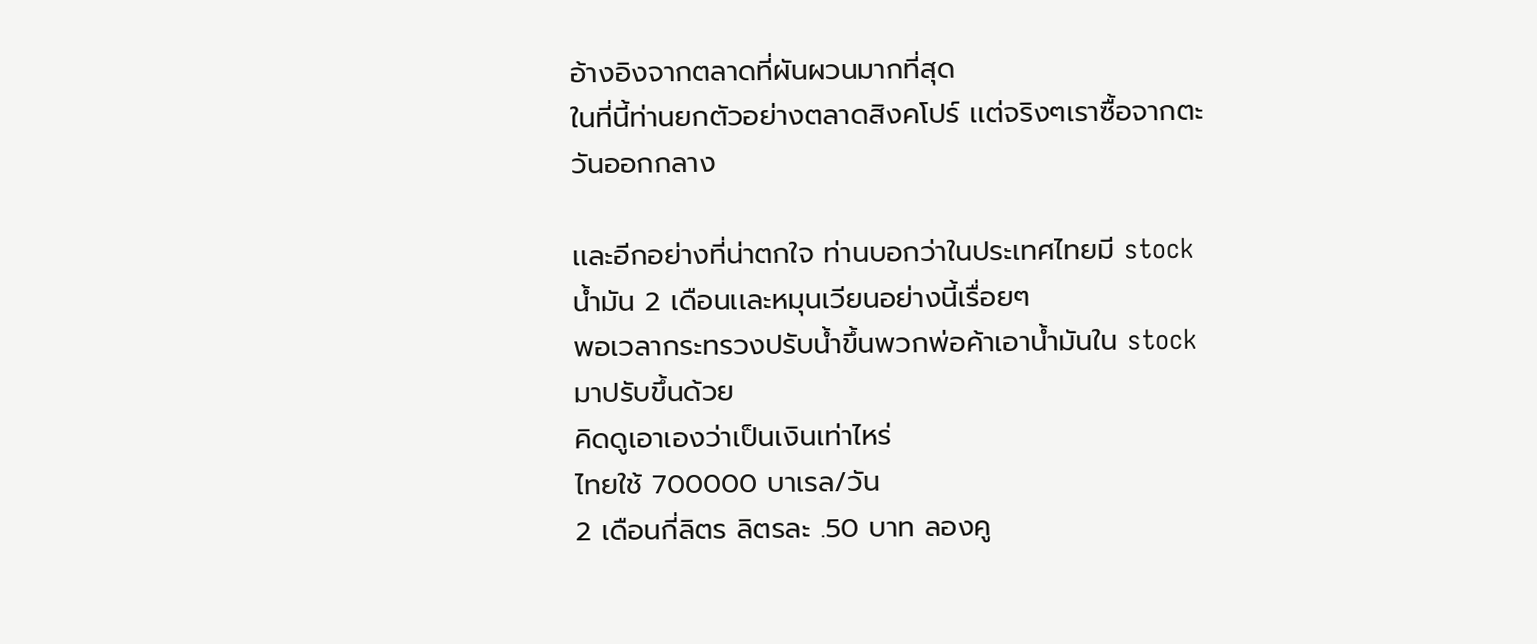อ้างอิงจากตลาดที่ผันผวนมากที่สุด
ในที่นี้ท่านยกตัวอย่างตลาดสิงคโปร์ เเต่จริงๆเราซื้อจากตะวันออกกลาง

เเละอีกอย่างที่น่าตกใจ ท่านบอกว่าในประเทศไทยมี stock น้ำมัน 2 เดือนเเละหมุนเวียนอย่างนี้เรื่อยๆ
พอเวลากระทรวงปรับน้ำขึ้นพวกพ่อค้าเอาน้ำมันใน stock มาปรับขึ้นด้วย
คิดดูเอาเองว่าเป็นเงินเท่าไหร่
ไทยใช้ 700000 บาเรล/วัน
2 เดือนกี่ลิตร ลิตรละ .50 บาท ลองคู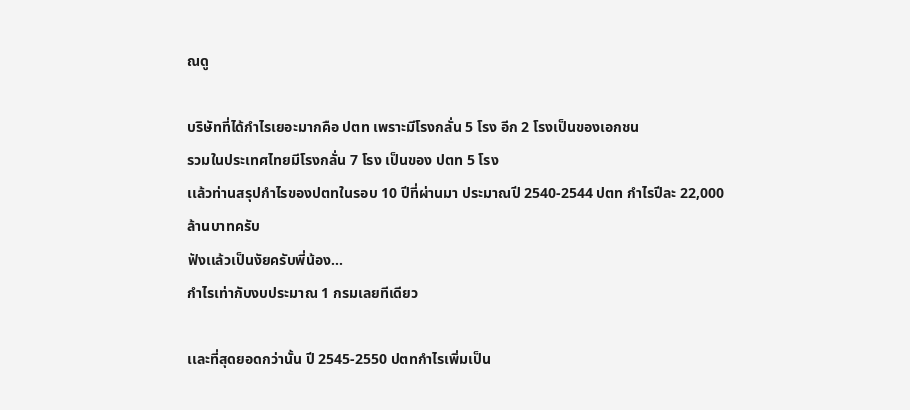ณดู

บริษัทที่ได้กำไรเยอะมากคือ ปตท เพราะมีโรงกลั่น 5 โรง อีก 2 โรงเป็นของเอกชน
รวมในประเทศไทยมีโรงกลั่น 7 โรง เป็นของ ปตท 5 โรง
เเล้วท่านสรุปกำไรของปตทในรอบ 10 ปีที่ผ่านมา ประมาณปี 2540-2544 ปตท กำไรปีละ 22,000 ล้านบาทครับ
ฟังเเล้วเป็นงัยครับพี่น้อง...
กำไรเท่ากับงบประมาณ 1 กรมเลยทีเดียว

เเละที่สุดยอดกว่านั้น ปี 2545-2550 ปตทกำไรเพิ่มเป็น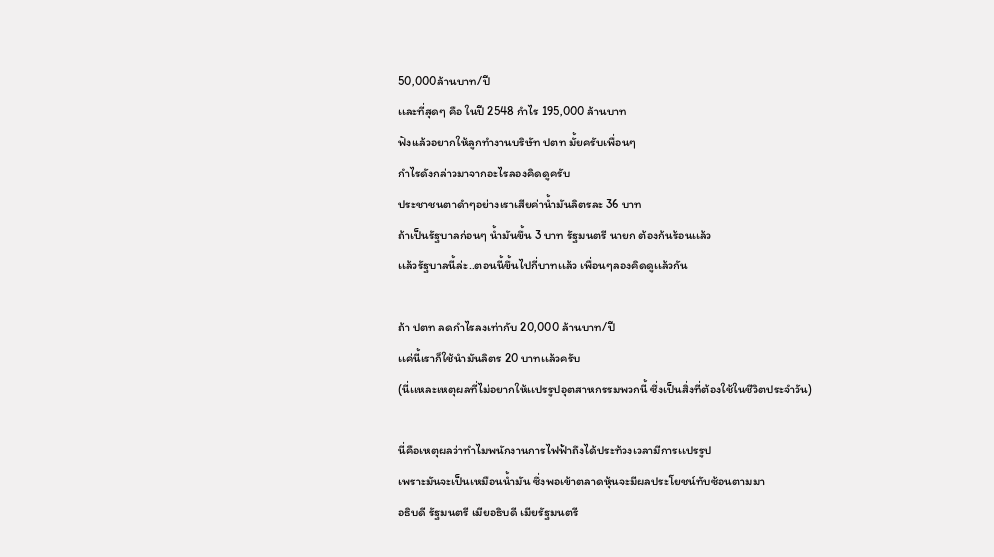50,000ล้านบาท/ปี
เเละที่สุดๆ คือ ในปี 2548 กำไร 195,000 ล้านบาท
ฟังเเล้วอยากให้ลูกทำงานบริษัท ปตท มั้ยครับเพื่อนๆ
กำไรดังกล่าวมาจากอะไรลองคิดดูครับ
ประชาชนตาดำๆอย่างเราเสียค่าน้ำมันลิตรละ 36 บาท
ถ้าเป็นรัฐบาลก่อนๆ น้ำมันขึ้น 3 บาท รัฐมนตรี นายก ต้องก้นร้อนเเล้ว
เเล้วรัฐบาลนี้ล่ะ..ตอนนี้ขึ้นไปกี่บาทเเล้ว เพื่อนๆลองคิดดูเเล้วกัน

ถ้า ปตท ลดกำไรลงเท่ากับ 20,000 ล้านบาท/ปี
เเค่นี้เราก็ใช้นำมันลิตร 20 บาทเเล้วครับ
(นี่เเหละเหตุผลที่ไม่อยากให้เเปรรูปอุตสาหกรรมพวกนี้ ซึ่งเป็นสิ่งที่ต้องใช้ในชีวิตประจำวัน)

นี่คือเหตุผลว่าทำไมพนักงานการไฟฟ้าถึงได้ประท้วงเวลามีการเเปรรูป
เพราะมันจะเป็นเหมือนน้ำมัน ซึ่งพอเข้าตลาดหุ้นจะมีผลประโยชน์ทับซ้อนตามมา
อธิบดี รัฐมนตรี เมียอธิบดี เมียรัฐมนตรี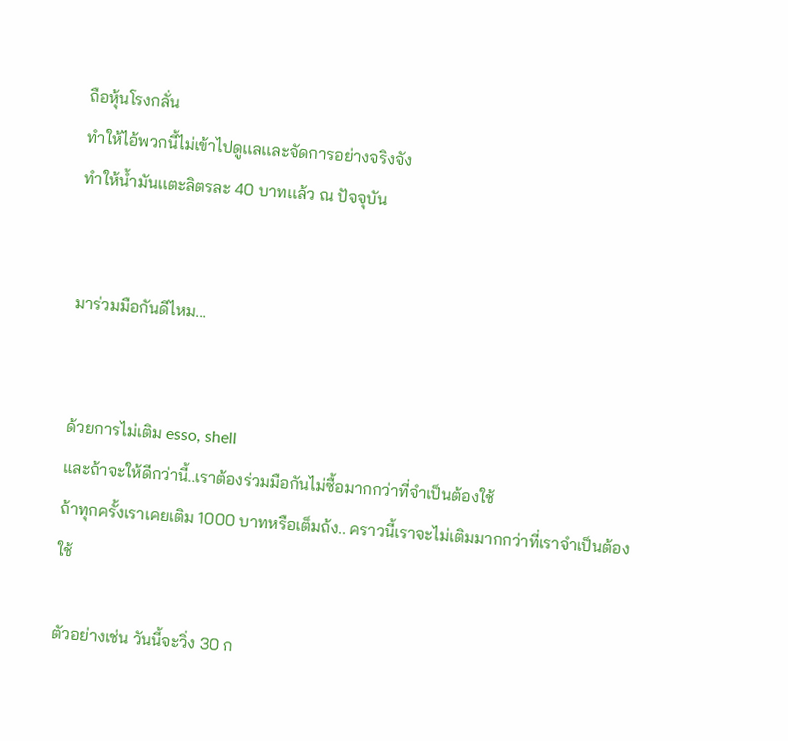ถือหุ้นโรงกลั่น
ทำให้ไอ้พวกนี้ไม่เข้าไปดูเเลเเละจัดการอย่างจริงจัง
ทำให้น้ำมันเเตะลิตรละ 40 บาทเเล้ว ณ ปัจจุบัน


มาร่วมมือกันดีไหม...


ด้วยการไม่เติม esso, shell
และถ้าจะให้ดีกว่านี้..เราต้องร่วมมือกันไม่ซื้อมากกว่าที่จำเป็นต้องใช้
ถ้าทุกครั้งเราเคยเติม 1000 บาทหรือเต็มถ้ง.. คราวนี้เราจะไม่เติมมากกว่าที่เราจำเป็นต้องใช้

ตัวอย่างเช่น วันนี้จะวิ่ง 30 ก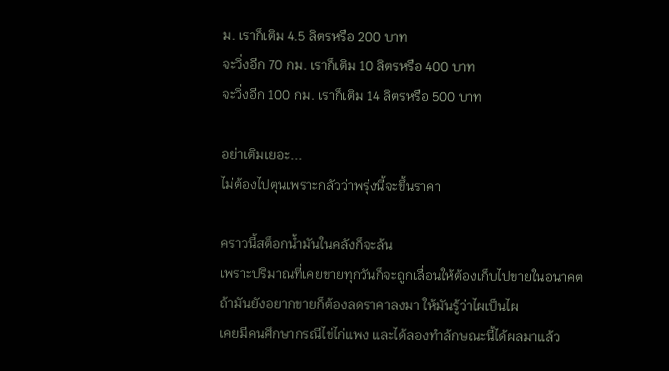ม. เราก็เติม 4.5 ลิตรหรือ 200 บาท
จะวิ่งอีก 70 กม. เราก็เติม 10 ลิตรหรือ 400 บาท
จะวิ่งอีก 100 กม. เราก็เติม 14 ลิตรหรือ 500 บาท

อย่าเติมเยอะ...
ไม่ต้องไปตุนเพราะกลัวว่าพรุ่งนี้จะขึ้นราคา

คราวนี้สต็อกน้ำมันในคลังก็จะล้น
เพราะปริมาณที่เคยขายทุกวันก็จะถูกเลื่อนให้ต้องเก็บไปขายในอนาคต
ถ้ามันยังอยากขายก็ต้องลดราคาลงมา ให้มันรู้ว่าไผเป็นไผ
เคยมีคนศึกษากรณีไข่ไก่แพง และได้ลองทำล้กษณะนี้ได้ผลมาแล้ว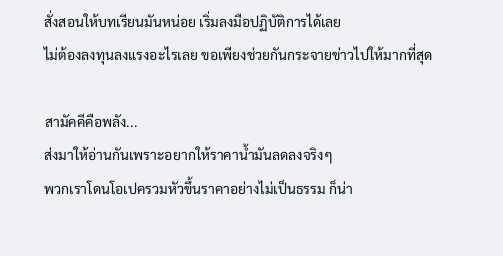สั่งสอนให้บทเรียนมันหน่อย เริ่มลงมือปฏิบัติการได้เลย
ไม่ต้องลงทุนลงแรงอะไรเลย ขอเพียงช่วยกันกระจายข่าวไปให้มากที่สุด

สามัคคีคือพลัง...
ส่งมาให้อ่านกันเพราะอยากให้ราคาน้ำมันลดลงจริงๆ
พวกเราโดนโอเปครวมหัวขึ้นราคาอย่างไม่เป็นธรรม ก็น่า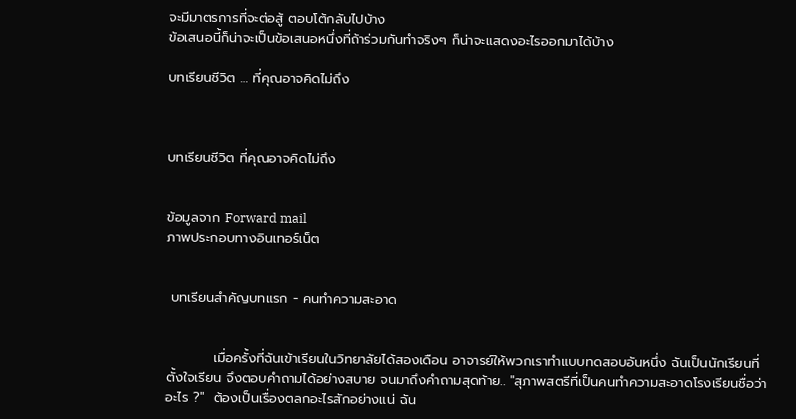จะมีมาตรการที่จะต่อสู้ ตอบโต้กลับไปบ้าง
ข้อเสนอนี้ก็น่าจะเป็นข้อเสนอหนึ่งที่ถ้าร่วมกันทำจริงๆ ก็น่าจะแสดงอะไรออกมาได้บ้าง

บทเรียนชีวิต … ที่คุณอาจคิดไม่ถึง



บทเรียนชีวิต ที่คุณอาจคิดไม่ถึง


ข้อมูลจาก Forward mail
ภาพประกอบทางอินเทอร์เน็ต


 บทเรียนสำคัญบทแรก - คนทำความสะอาด


          เมื่อครั้งที่ฉันเข้าเรียนในวิทยาลัยได้สองเดือน อาจารย์ให้พวกเราทำแบบทดสอบอันหนึ่ง ฉันเป็นนักเรียนที่ตั้งใจเรียน จึงตอบคำถามได้อย่างสบาย จนมาถึงคำถามสุดท้าย.. "สุภาพสตรีที่เป็นคนทำความสะอาดโรงเรียนชื่อว่า อะไร ?"  ต้องเป็นเรื่องตลกอะไรสักอย่างแน่ ฉัน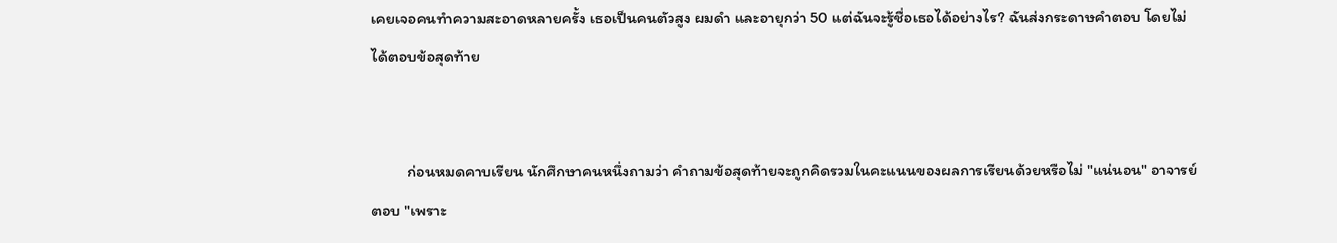เคยเจอคนทำความสะอาดหลายครั้ง เธอเป็นคนตัวสูง ผมดำ และอายุกว่า 50 แต่ฉันจะรู้ชื่อเธอได้อย่างไร? ฉันส่งกระดาษคำตอบ โดยไม่ได้ตอบข้อสุดท้าย


          ก่อนหมดคาบเรียน นักศึกษาคนหนึ่งถามว่า คำถามข้อสุดท้ายจะถูกคิดรวมในคะแนนของผลการเรียนด้วยหรือไม่ "แน่นอน" อาจารย์ตอบ "เพราะ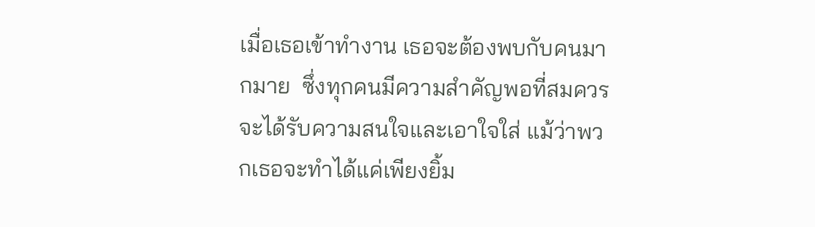เมื่อเธอเข้าทำงาน เธอจะต้องพบกับคนมากมาย  ซึ่งทุกคนมีความสำคัญพอที่สมควรจะได้รับความสนใจและเอาใจใส่ แม้ว่าพวกเธอจะทำได้แค่เพียงยิ้ม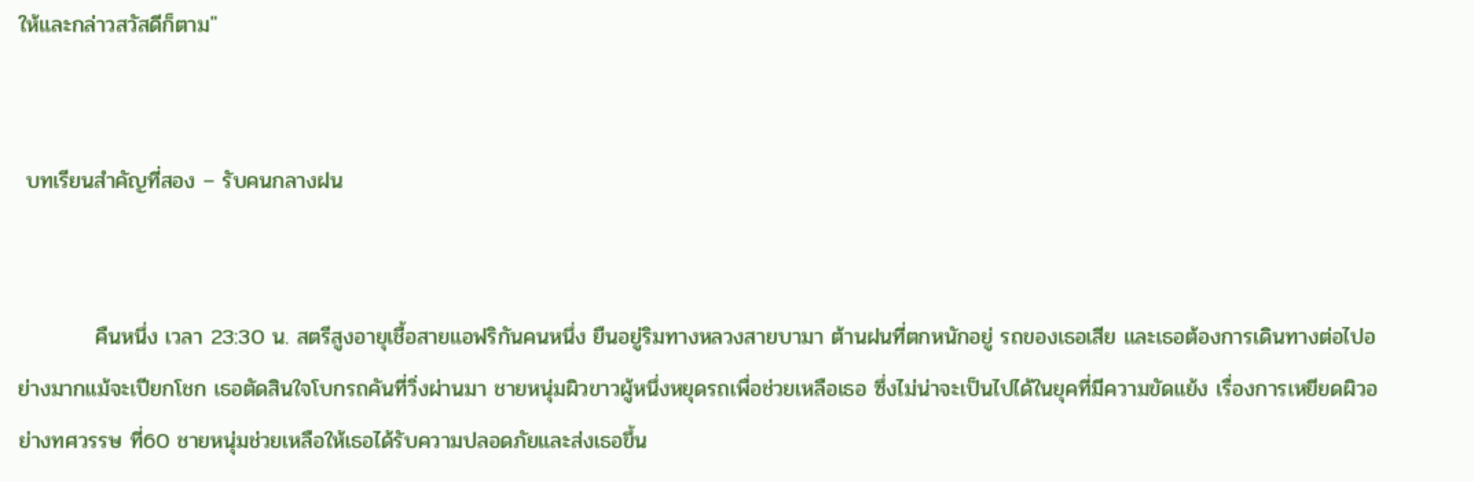ให้และกล่าวสวัสดีก็ตาม"


 บทเรียนสำคัญที่สอง – รับคนกลางฝน


          คืนหนึ่ง เวลา 23:30 น. สตรีสูงอายุเชื้อสายแอฟริกันคนหนึ่ง ยืนอยู่ริมทางหลวงสายบามา ต้านฝนที่ตกหนักอยู่ รถของเธอเสีย และเธอต้องการเดินทางต่อไปอย่างมากแม้จะเปียกโชก เธอตัดสินใจโบกรถคันที่วิ่งผ่านมา ชายหนุ่มผิวขาวผู้หนึ่งหยุดรถเพื่อช่วยเหลือเธอ ซึ่งไม่น่าจะเป็นไปได้ในยุคที่มีความขัดแย้ง เรื่องการเหยียดผิวอย่างทศวรรษ ที่60 ชายหนุ่มช่วยเหลือให้เธอได้รับความปลอดภัยและส่งเธอขึ้น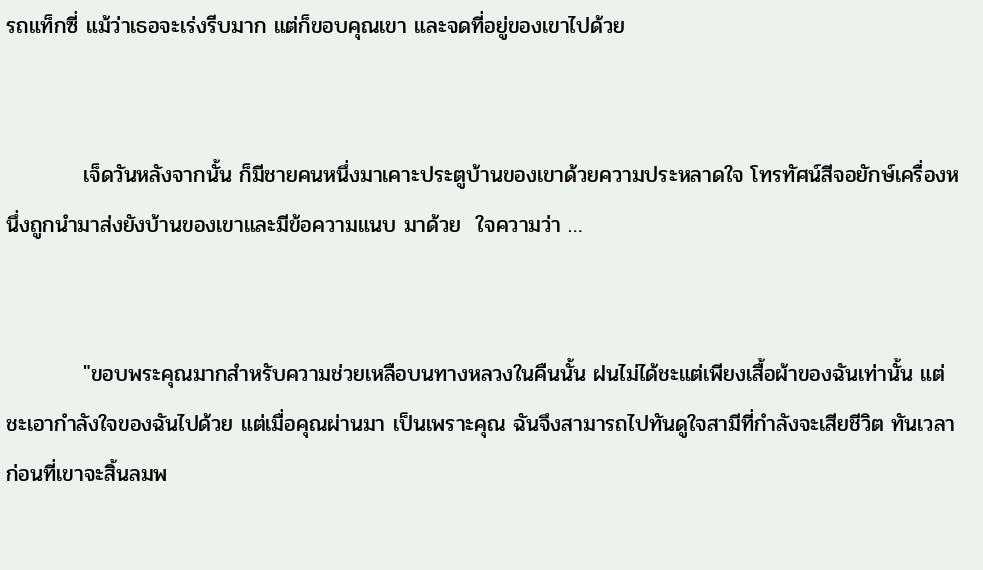รถแท็กซี่ แม้ว่าเธอจะเร่งรีบมาก แต่ก็ขอบคุณเขา และจดที่อยู่ของเขาไปด้วย


          เจ็ดวันหลังจากนั้น ก็มีชายคนหนึ่งมาเคาะประตูบ้านของเขาด้วยความประหลาดใจ โทรทัศน์สีจอยักษ์เครื่องหนึ่งถูกนำมาส่งยังบ้านของเขาและมีข้อความแนบ มาด้วย  ใจความว่า …


          "ขอบพระคุณมากสำหรับความช่วยเหลือบนทางหลวงในคืนนั้น ฝนไม่ได้ชะแต่เพียงเสื้อผ้าของฉันเท่านั้น แต่ชะเอากำลังใจของฉันไปด้วย แต่เมื่อคุณผ่านมา เป็นเพราะคุณ ฉันจึงสามารถไปทันดูใจสามีที่กำลังจะเสียชีวิต ทันเวลาก่อนที่เขาจะสิ้นลมพ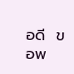อดี  ขอพ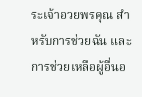ระเจ้าอวยพรคุณ สำหรับการช่วยฉัน และการช่วยเหลือผู้อื่นอ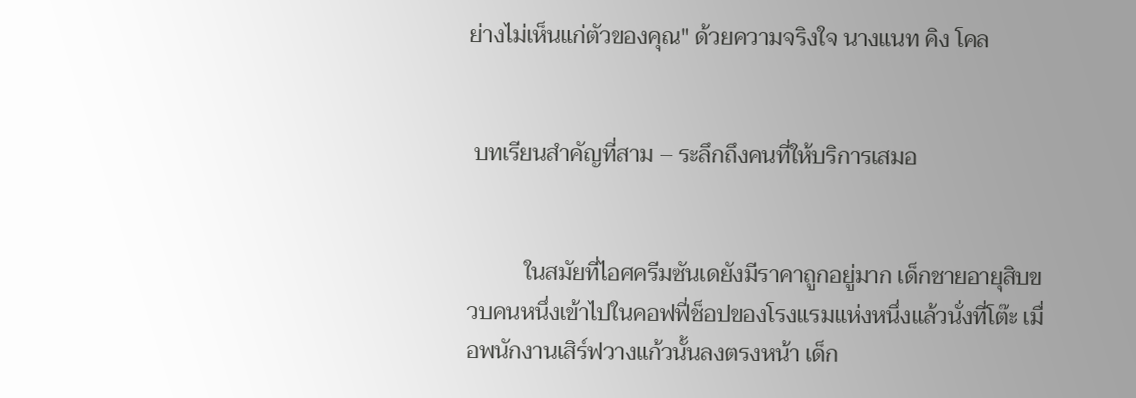ย่างไม่เห็นแก่ตัวของคุณ" ด้วยความจริงใจ นางแนท คิง โคล


 บทเรียนสำคัญที่สาม – ระลึกถึงคนที่ให้บริการเสมอ


          ในสมัยที่ไอศครีมซันเดยังมีราคาถูกอยู่มาก เด็กชายอายุสิบขวบคนหนึ่งเข้าไปในคอฟฟี่ช็อปของโรงแรมแห่งหนึ่งแล้วนั่งที่โต๊ะ เมื่อพนักงานเสิร์ฟวางแก้วนั้นลงตรงหน้า เด็ก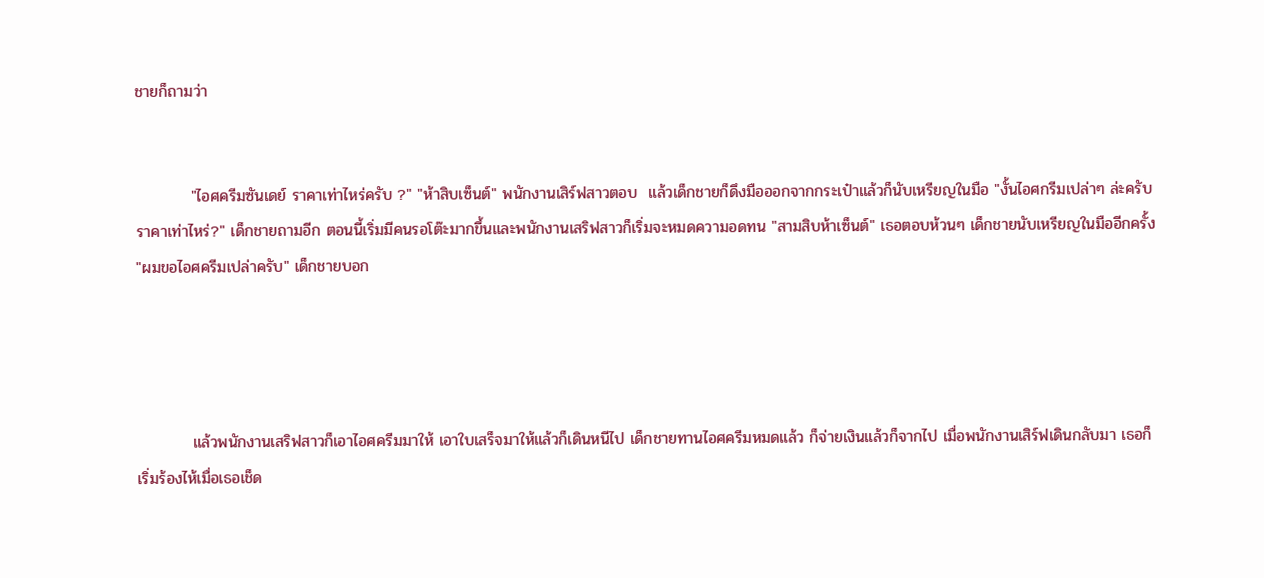ชายก็ถามว่า


          "ไอศครีมซันเดย์ ราคาเท่าไหร่ครับ ?" "ห้าสิบเซ็นต์" พนักงานเสิร์ฟสาวตอบ  แล้วเด็กชายก็ดึงมือออกจากกระเป๋าแล้วก็นับเหรียญในมือ "งั้นไอศกรีมเปล่าๆ ล่ะครับ ราคาเท่าไหร่?" เด็กชายถามอีก ตอนนี้เริ่มมีคนรอโต๊ะมากขึ้นและพนักงานเสริฟสาวก็เริ่มจะหมดความอดทน "สามสิบห้าเซ็นต์" เธอตอบห้วนๆ เด็กชายนับเหรียญในมืออีกครั้ง "ผมขอไอศครีมเปล่าครับ" เด็กชายบอก




          แล้วพนักงานเสริฟสาวก็เอาไอศครีมมาให้ เอาใบเสร็จมาให้แล้วก็เดินหนีไป เด็กชายทานไอศครีมหมดแล้ว ก็จ่ายเงินแล้วก็จากไป เมื่อพนักงานเสิร์ฟเดินกลับมา เธอก็เริ่มร้องไห้เมื่อเธอเช็ด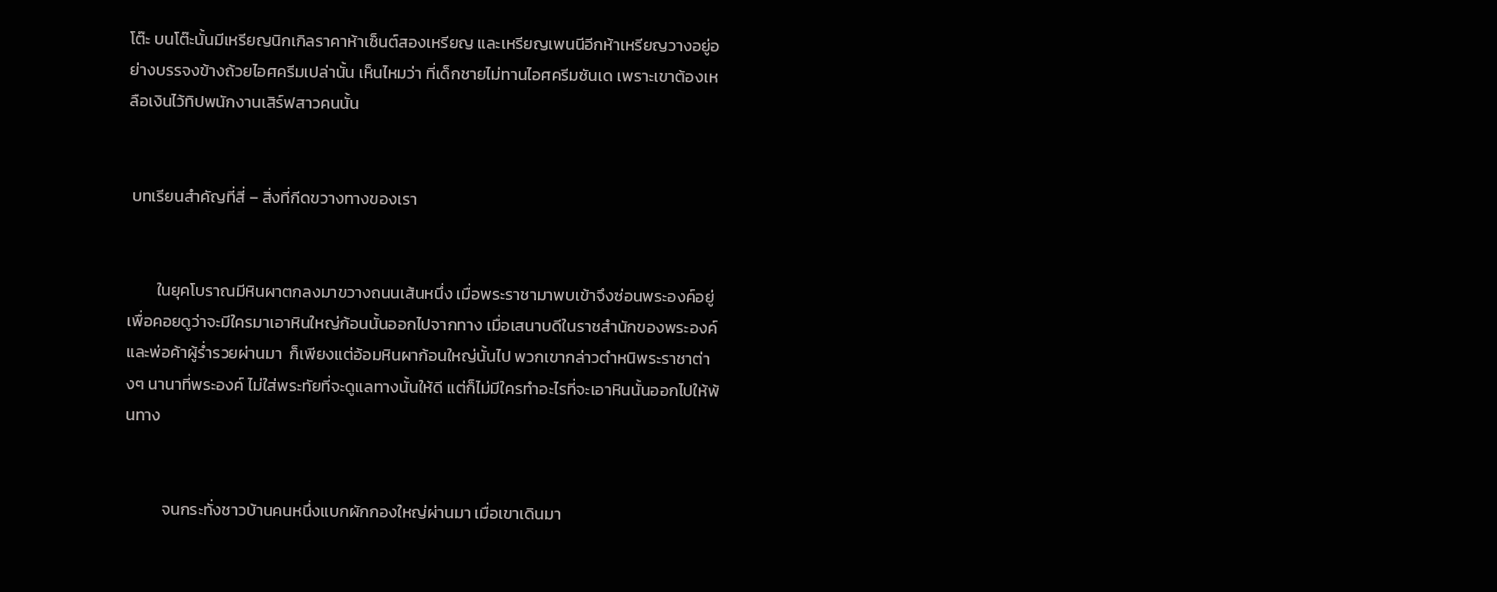โต๊ะ บนโต๊ะนั้นมีเหรียญนิกเกิลราคาห้าเซ็นต์สองเหรียญ และเหรียญเพนนีอีกห้าเหรียญวางอยู่อย่างบรรจงข้างถ้วยไอศครีมเปล่านั้น เห็นไหมว่า ที่เด็กชายไม่ทานไอศครีมซันเด เพราะเขาต้องเหลือเงินไว้ทิปพนักงานเสิร์ฟสาวคนนั้น


 บทเรียนสำคัญที่สี่ – สิ่งที่กีดขวางทางของเรา


        ในยุคโบราณมีหินผาตกลงมาขวางถนนเส้นหนึ่ง เมื่อพระราชามาพบเข้าจึงซ่อนพระองค์อยู่ เพื่อคอยดูว่าจะมีใครมาเอาหินใหญ่ก้อนนั้นออกไปจากทาง เมื่อเสนาบดีในราชสำนักของพระองค์และพ่อค้าผู้ร่ำรวยผ่านมา  ก็เพียงแต่อ้อมหินผาก้อนใหญ่นั้นไป พวกเขากล่าวตำหนิพระราชาต่างๆ นานาที่พระองค์ ไม่ใส่พระทัยที่จะดูแลทางนั้นให้ดี แต่ก็ไม่มีใครทำอะไรที่จะเอาหินนั้นออกไปให้พ้นทาง


          จนกระทั่งชาวบ้านคนหนึ่งแบกผักกองใหญ่ผ่านมา เมื่อเขาเดินมา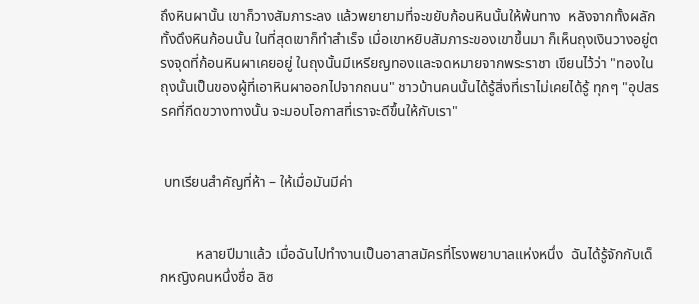ถึงหินผานั้น เขาก็วางสัมภาระลง แล้วพยายามที่จะขยับก้อนหินนั้นให้พ้นทาง  หลังจากทั้งผลักทั้งดึงหินก้อนนั้น ในที่สุดเขาก็ทำสำเร็จ เมื่อเขาหยิบสัมภาระของเขาขึ้นมา ก็เห็นถุงเงินวางอยู่ตรงจุดที่ก้อนหินผาเคยอยู่ ในถุงนั้นมีเหรียญทองและจดหมายจากพระราชา เขียนไว้ว่า "ทองในถุงนั้นเป็นของผู้ที่เอาหินผาออกไปจากถนน" ชาวบ้านคนนั้นได้รู้สิ่งที่เราไม่เคยได้รู้ ทุกๆ "อุปสรรคที่กีดขวางทางนั้น จะมอบโอกาสที่เราจะดีขึ้นให้กับเรา"


 บทเรียนสำคัญที่ห้า – ให้เมื่อมันมีค่า


          หลายปีมาแล้ว เมื่อฉันไปทำงานเป็นอาสาสมัครที่โรงพยาบาลแห่งหนึ่ง  ฉันได้รู้จักกับเด็กหญิงคนหนึ่งชื่อ ลิซ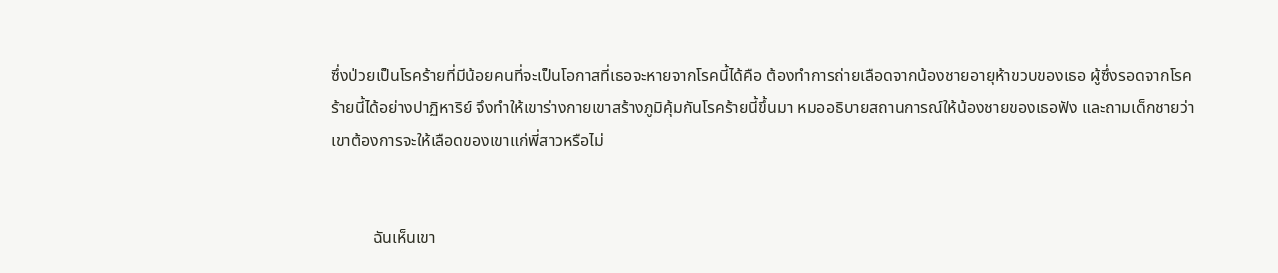ซึ่งป่วยเป็นโรคร้ายที่มีน้อยคนที่จะเป็นโอกาสที่เธอจะหายจากโรคนี้ได้คือ ต้องทำการถ่ายเลือดจากน้องชายอายุห้าขวบของเธอ ผู้ซึ่งรอดจากโรคร้ายนี้ได้อย่างปาฏิหาริย์ จึงทำให้เขาร่างกายเขาสร้างภูมิคุ้มกันโรคร้ายนี้ขึ้นมา หมออธิบายสถานการณ์ให้น้องชายของเธอฟัง และถามเด็กชายว่าเขาต้องการจะให้เลือดของเขาแก่พี่สาวหรือไม่


          ฉันเห็นเขา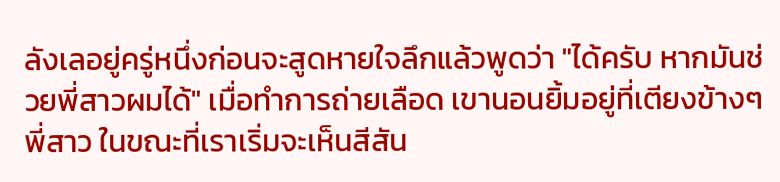ลังเลอยู่ครู่หนึ่งก่อนจะสูดหายใจลึกแล้วพูดว่า "ได้ครับ หากมันช่วยพี่สาวผมได้" เมื่อทำการถ่ายเลือด เขานอนยิ้มอยู่ที่เตียงข้างๆ พี่สาว ในขณะที่เราเริ่มจะเห็นสีสัน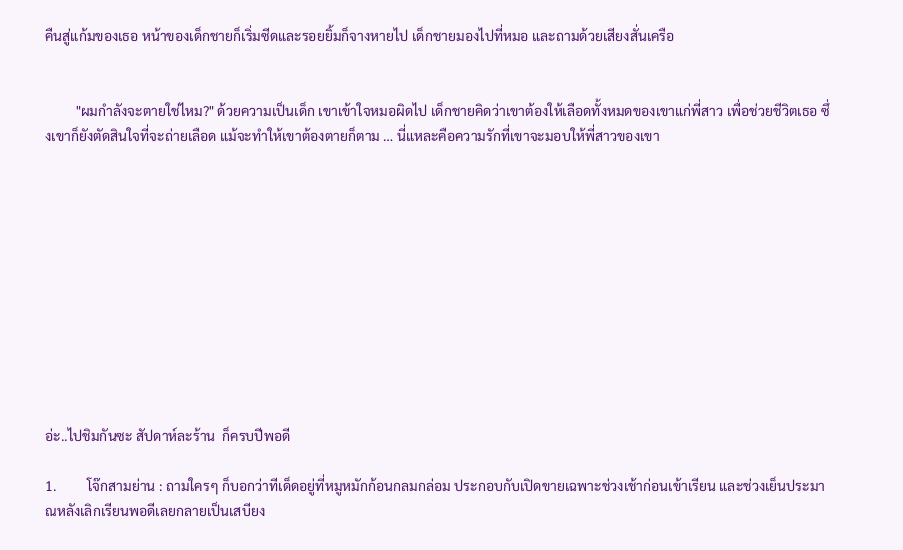คืนสู่แก้มของเธอ หน้าของเด็กชายก็เริ่มซีดและรอยยิ้มก็จางหายไป เด็กชายมองไปที่หมอ และถามด้วยเสียงสั่นเครือ


         "ผมกำลังจะตายใช่ไหม?" ด้วยความเป็นเด็ก เขาเข้าใจหมอผิดไป เด็กชายคิดว่าเขาต้องให้เลือดทั้งหมดของเขาแก่พี่สาว เพื่อช่วยชีวิตเธอ ซึ่งเขาก็ยังตัดสินใจที่จะถ่ายเลือด แม้จะทำให้เขาต้องตายก็ตาม … นี่แหละคือความรักที่เขาจะมอบให้พี่สาวของเขา











อ่ะ..ไปชิมกันซะ สัปดาห์ละร้าน  ก็ครบปีพอดี

1.         โจ๊กสามย่าน : ถามใครๆ ก็บอกว่าทีเด็ดอยู่ที่หมูหมักก้อนกลมกล่อม ประกอบกับเปิดขายเฉพาะช่วงเช้าก่อนเข้าเรียน และช่วงเย็นประมาณหลังเลิกเรียนพอดีเลยกลายเป็นเสบียง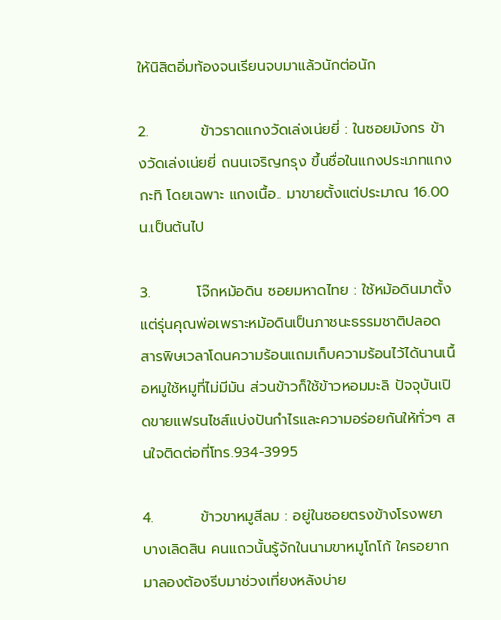ให้นิสิตอิ่มท้องจนเรียนจบมาแล้วนักต่อนัก

2.          ข้าวราดแกงวัดเล่งเน่ยยี่ : ในซอยมังกร ข้างวัดเล่งเน่ยยี่ ถนนเจริญกรุง ขึ้นชื่อในแกงประเภทแกงกะทิ โดยเฉพาะ แกงเนื้อ.. มาขายตั้งแต่ประมาณ 16.00น.เป็นต้นไป

3.         โจ๊กหม้อดิน ซอยมหาดไทย : ใช้หม้อดินมาตั้งแต่รุ่นคุณพ่อเพราะหม้อดินเป็นภาชนะธรรมชาติปลอดสารพิษเวลาโดนความร้อนแถมเก็บความร้อนไว้ได้นานเนื้อหมูใช้หมูที่ไม่มีมัน ส่วนข้าวก็ใช้ข้าวหอมมะลิ ปัจจุบันเปิดขายแฟรนไชส์แบ่งปันกำไรและความอร่อยกันให้ทั่วๆ สนใจติดต่อที่โทร.934-3995

4.         ข้าวขาหมูสีลม : อยู่ในซอยตรงข้างโรงพยาบางเลิดสิน คนแถวนั้นรู้จักในนามขาหมูโกโก้ ใครอยากมาลองต้องรีบมาช่วงเที่ยงหลังบ่าย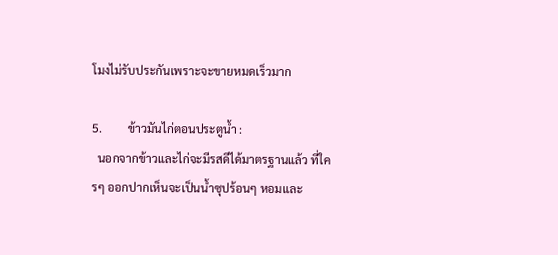โมงไม่รับประกันเพราะจะขายหมดเร็วมาก

5.         ข้าวมันไก่ตอนประตูน้ำ :
  นอกจากข้าวและไก่จะมีรสดีได้มาตรฐานแล้ว ที่ใครๆ ออกปากเห็นจะเป็นน้ำซุปร้อนๆ หอมและ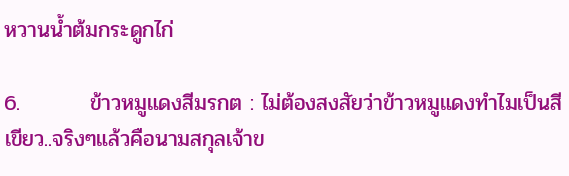หวานน้ำต้มกระดูกไก่

6.         ข้าวหมูแดงสีมรกต : ไม่ต้องสงสัยว่าข้าวหมูแดงทำไมเป็นสีเขียว..จริงๆแล้วคือนามสกุลเจ้าข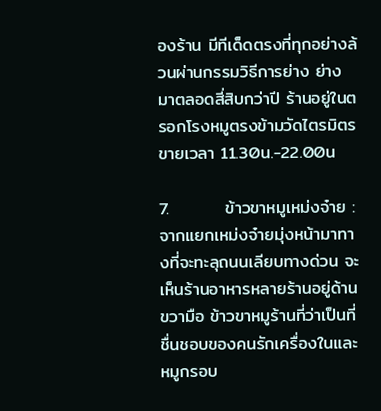องร้าน มีทีเด็ดตรงที่ทุกอย่างล้วนผ่านกรรมวิธีการย่าง ย่างมาตลอดสี่สิบกว่าปี ร้านอยู่ในตรอกโรงหมูตรงข้ามวัดไตรมิตร ขายเวลา 11.30น.-22.00น

7.         ข้าวขาหมูเหม่งจ๋าย :
จากแยกเหม่งจ๋ายมุ่งหน้ามาทางที่จะทะลุถนนเลียบทางด่วน จะเห็นร้านอาหารหลายร้านอยู่ด้านขวามือ ข้าวขาหมูร้านที่ว่าเป็นที่ชื่นชอบของคนรักเครื่องในและหมูกรอบ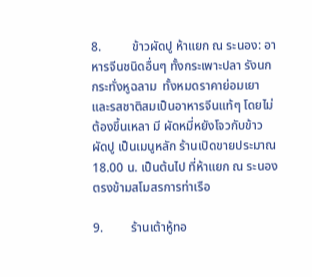8.          ข้าวผัดปู ห้าแยก ณ ระนอง: อาหารจีนชนิดอื่นๆ ทั้งกระเพาะปลา รังนก กระทั่งหูฉลาม  ทั้งหมดราคาย่อมเยาและรสชาติสมเป็นอาหารจีนแท้ๆ โดยไม่ต้องขึ้นเหลา มี ผัดหมี่หยังโจวกับข้าวผัดปู เป็นเมนูหลัก ร้านเปิดขายประมาณ 18.00 น. เป็นต้นไป ที่ห้าแยก ณ ระนองตรงข้ามสโมสรการท่าเรือ

9.         ร้านเต้าหู้ทอ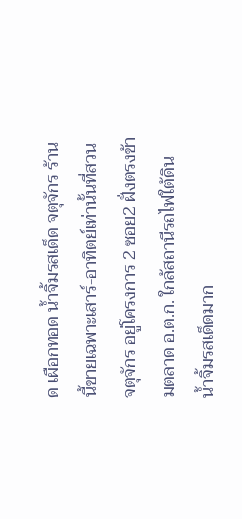ด เผือกทอด น้ำจิ้มรสเด็ด จตุจักร ร้านนี้ขายเฉพาะเสาร์-อาทิตย์เท่านั้นที่สวนจตุจักร อยู่โครงการ 2 ซอย2 ฝั่งตรงข้ามตลาด อ.ต.ก. ใกล้สถานีรถไฟใต้ดิน น้ำจิ้มรสเด็ดมาก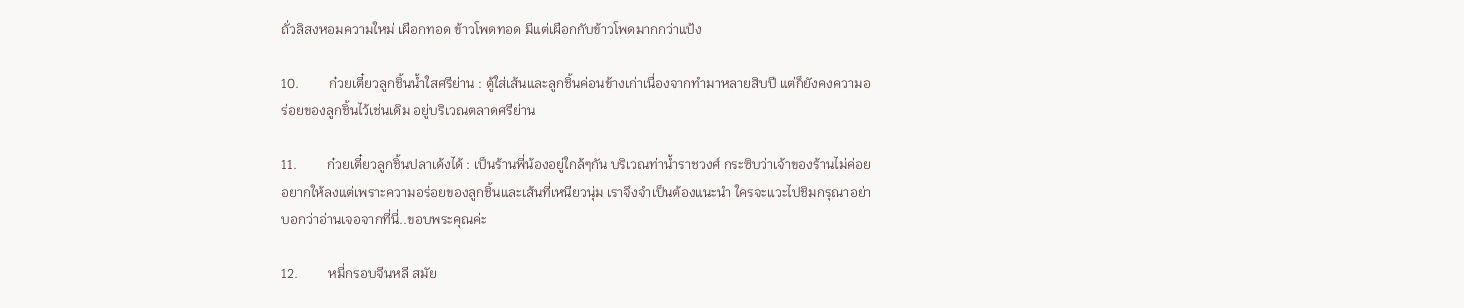ถั่วลิสงหอมความใหม่ เผือกทอด ข้าวโพดทอด มีแต่เผือกกับข้าวโพดมากกว่าแป้ง

10.         ก๋วยเตี๋ยวลูกชิ้นน้ำใสศรีย่าน : ตู้ใส่เส้นและลูกชิ้นค่อนข้างเก่าเนื่องจากทำมาหลายสิบปี แต่ก็ยังคงความอร่อยของลูกชิ้นไว้เช่นเดิม อยู่บริเวณตลาดศรีย่าน

11.         ก๋วยเตี๋ยวลูกชิ้นปลาเด้งได้ : เป็นร้านพี่น้องอยู่ใกล้ๆกัน บริเวณท่าน้ำราชวงศ์ กระซิบว่าเจ้าของร้านไม่ค่อยอยากให้ลงแต่เพราะความอร่อยของลูกชิ้นและเส้นที่เหนียวนุ่ม เราจึงจำเป็นต้องแนะนำ ใครจะแวะไปชิมกรุณาอย่าบอกว่าอ่านเจอจากที่นี่..ขอบพระคุณค่ะ

12.         หมี่กรอบจีนหลี สมัย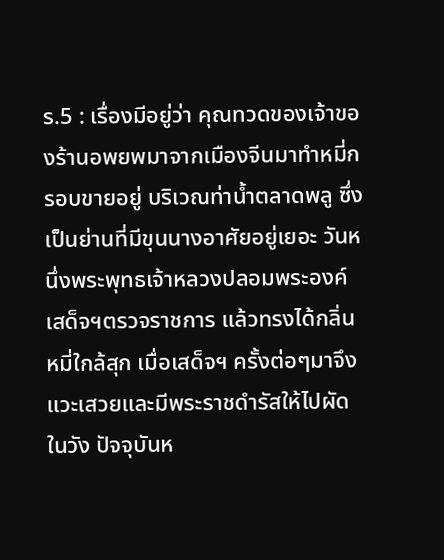ร.5 : เรื่องมีอยู่ว่า คุณทวดของเจ้าของร้านอพยพมาจากเมืองจีนมาทำหมี่กรอบขายอยู่ บริเวณท่าน้ำตลาดพลู ซึ่งเป็นย่านที่มีขุนนางอาศัยอยู่เยอะ วันหนึ่งพระพุทธเจ้าหลวงปลอมพระองค์เสด็จฯตรวจราชการ แล้วทรงได้กลิ่นหมี่ใกล้สุก เมื่อเสด็จฯ ครั้งต่อๆมาจึงแวะเสวยและมีพระราชดำรัสให้ไปผัดในวัง ปัจจุบันห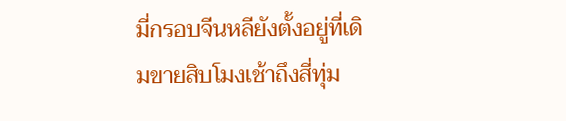มี่กรอบจีนหลียังตั้งอยู่ที่เดิมขายสิบโมงเช้าถึงสี่ทุ่ม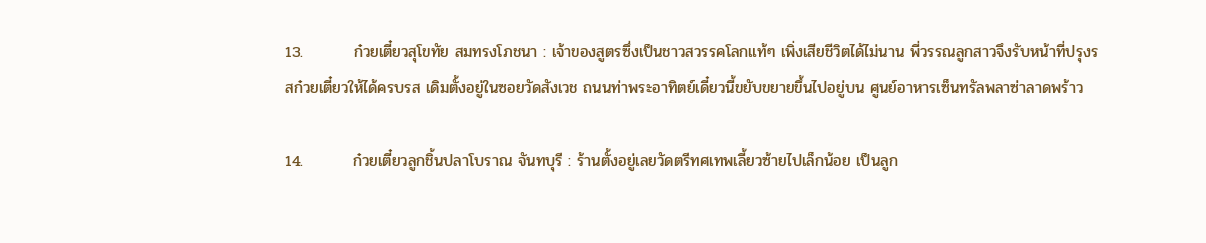13.         ก๋วยเตี๋ยวสุโขทัย สมทรงโภชนา : เจ้าของสูตรซึ่งเป็นชาวสวรรคโลกแท้ๆ เพิ่งเสียชีวิตได้ไม่นาน พี่วรรณลูกสาวจึงรับหน้าที่ปรุงรสก๋วยเตี๋ยวให้ได้ครบรส เดิมตั้งอยู่ในซอยวัดสังเวช ถนนท่าพระอาทิตย์เดี๋ยวนี้ขยับขยายขึ้นไปอยู่บน ศูนย์อาหารเซ็นทรัลพลาซ่าลาดพร้าว

14.         ก๋วยเตี๋ยวลูกชิ้นปลาโบราณ จันทบุรี : ร้านตั้งอยู่เลยวัดตรีทศเทพเลี้ยวซ้ายไปเล็กน้อย เป็นลูก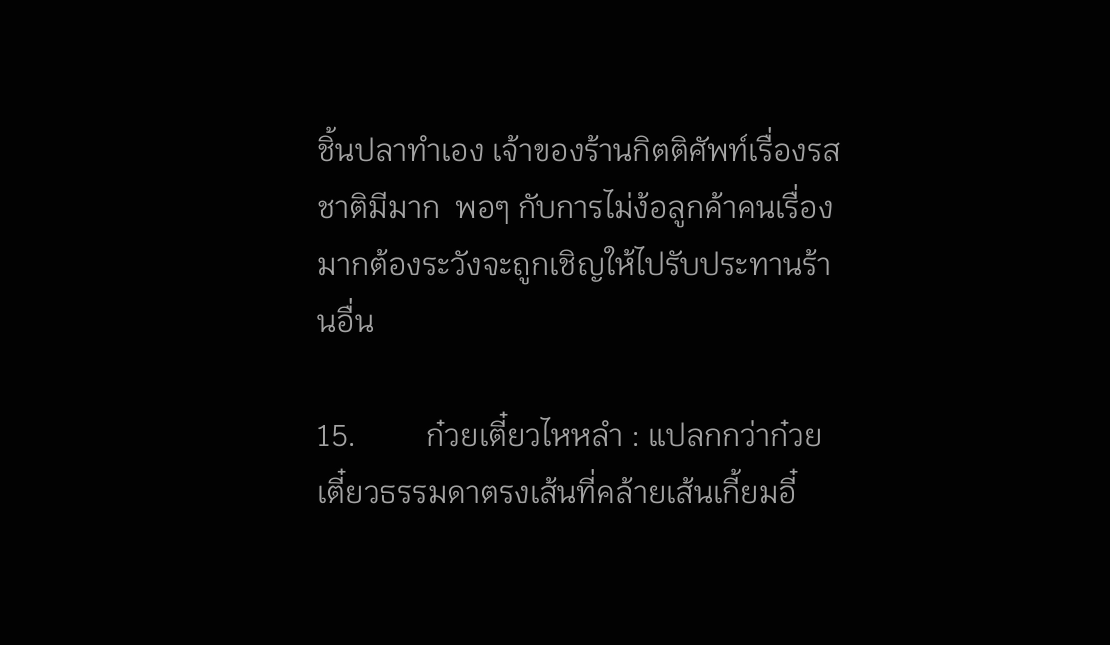ชิ้นปลาทำเอง เจ้าของร้านกิตติศัพท์เรื่องรสชาติมีมาก  พอๆ กับการไม่ง้อลูกค้าคนเรื่องมากต้องระวังจะถูกเชิญให้ไปรับประทานร้านอื่น

15.         ก๋วยเตี๋ยวไหหลำ : แปลกกว่าก๋วยเตี๋ยวธรรมดาตรงเส้นที่คล้ายเส้นเกี้ยมอี๋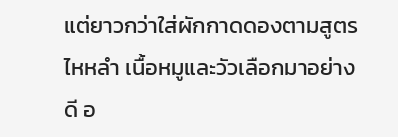แต่ยาวกว่าใส่ผักกาดดองตามสูตรไหหลำ เนื้อหมูและวัวเลือกมาอย่างดี อ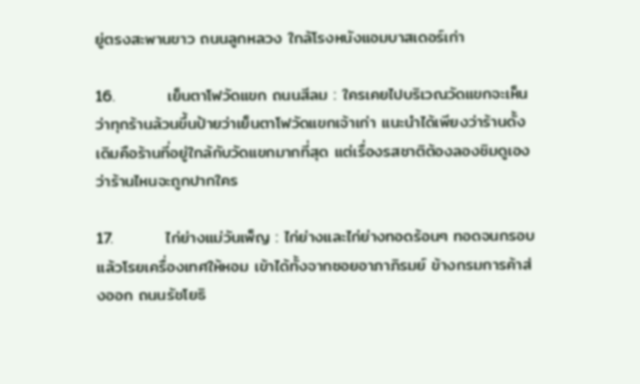ยู่ตรงสะพานขาว ถนนลูกหลวง ใกล้โรงหนังแอมบาสเดอร์เก่า

16.         เย็นตาโฟวัดแขก ถนนสีลม : ใครเคยไปบริเวณวัดแขกจะเห็นว่าทุกร้านล้วนขึ้นป้ายว่าเย็นตาโฟวัดแขกเจ้าเก่า แนะนำได้เพียงว่าร้านดั้งเดิมคือร้านที่อยู่ใกล้กับวัดแขกมากที่สุด แต่เรื่องรสชาติต้องลองชิมดูเองว่าร้านไหนจะถูกปากใคร

17.         ไก่ย่างแม่วันเพ็ญ : ไก่ย่างและไก่ย่างทอดร้อนๆ ทอดจนกรอบแล้วโรยเครื่องเทศให้หอม เข้าได้ทั้งจากซอยอาภาภิรมย์ ข้างกรมการค้าส่งออก ถนนรัชโยธิ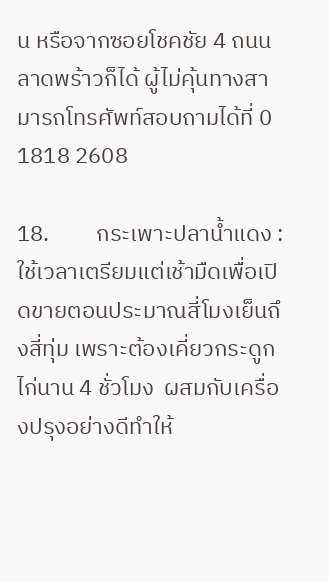น หรือจากซอยโชคชัย 4 ถนนลาดพร้าวก็ได้ ผู้ไม่คุ้นทางสามารถโทรศัพท์สอบถามได้ที่ 0 1818 2608

18.         กระเพาะปลาน้ำแดง : ใช้เวลาเตรียมแต่เช้ามืดเพื่อเปิดขายตอนประมาณสี่โมงเย็นถึงสี่ทุ่ม เพราะต้องเคี่ยวกระดูกไก่นาน 4 ชั่วโมง  ผสมกับเครื่องปรุงอย่างดีทำให้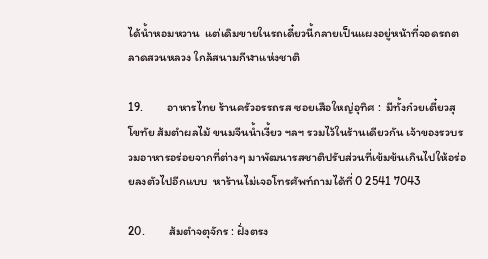ได้น้ำหอมหวาน  แต่เดิมขายในรถเดี๋ยวนี้กลายเป็นแผงอยู่หน้าที่จอดรถตลาดสวนหลวง ใกล้สนามกีฬาแห่งชาติ

19.         อาหารไทย ร้านครัวอรรถรส ซอยเสือใหญ่อุทิศ :  มีทั้งก๋วยเตี๋ยวสุโขทัย ส้มตำผลไม้ ขนมจีนน้ำเงี้ยว ฯลฯ รวมไว้ในร้านเดียวกัน เจ้าของรวบรวมอาหารอร่อยจากที่ต่างๆ มาพัฒนารสชาติปรับส่วนที่เข้มข้นเกินไปให้อร่อยลงตัวไปอีกแบบ  หาร้านไม่เจอโทรศัพท์ถามได้ที่ 0 2541 7043

20.         ส้มตำจตุจักร : ฝั่งตรง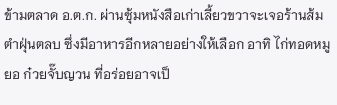ข้ามตลาด อ.ต.ก. ผ่านซุ้มหนังสือเก่าเลี้ยวขวาจะเจอร้านส้มตำฝุ่นตลบ ซึ่งมีอาหารอีกหลายอย่างให้เลือก อาทิ ไก่ทอดหมูยอ ก๋วยจั๊บญวน ที่อร่อยอาจเป็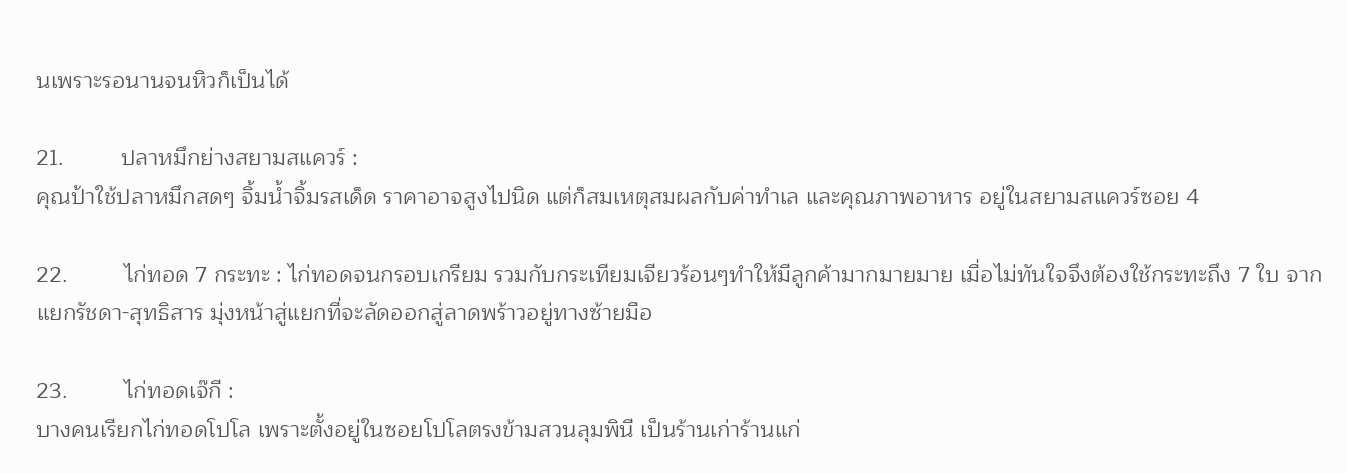นเพราะรอนานจนหิวก็เป็นได้

21.         ปลาหมึกย่างสยามสแควร์ :
คุณป้าใช้ปลาหมึกสดๆ จิ้มน้ำจิ้มรสเด็ด ราคาอาจสูงไปนิด แต่ก็สมเหตุสมผลกับค่าทำเล และคุณภาพอาหาร อยู่ในสยามสแควร์ซอย 4

22.         ไก่ทอด 7 กระทะ : ไก่ทอดจนกรอบเกรียม รวมกับกระเทียมเจียวร้อนๆทำให้มีลูกค้ามากมายมาย เมื่อไม่ทันใจจึงต้องใช้กระทะถึง 7 ใบ จากแยกรัชดา-สุทธิสาร มุ่งหน้าสู่แยกที่จะลัดออกสู่ลาดพร้าวอยู่ทางซ้ายมือ

23.         ไก่ทอดเจ๊กี :
บางคนเรียกไก่ทอดโปโล เพราะตั้งอยู่ในซอยโปโลตรงข้ามสวนลุมพินี เป็นร้านเก่าร้านแก่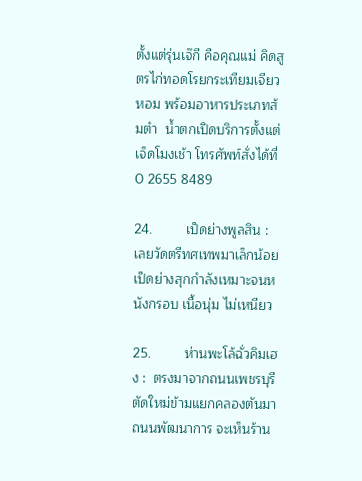ตั้งแต่รุ่นเจ๊กี คือคุณแม่ คิดสูตรไก่ทอดโรยกระเทียมเจียวหอม พร้อมอาหารประเภทส้มตำ  น้ำตกเปิดบริการตั้งแต่เจ็ดโมงเช้า โทรศัพท์สั่งได้ที่ 0 2655 8489

24.         เป็ดย่างพูลสิน :
เลยวัดตรีทศเทพมาเล็กน้อย เป็ดย่างสุกกำลังเหมาะจนหนังกรอบ เนื้อนุ่ม ไม่เหนียว

25.         ห่านพะโล้ฉั่วคิมเฮง :  ตรงมาจากถนนเพชรบุรีตัดใหม่ข้ามแยกคลองตันมาถนนพัฒนาการ จะเห็นร้าน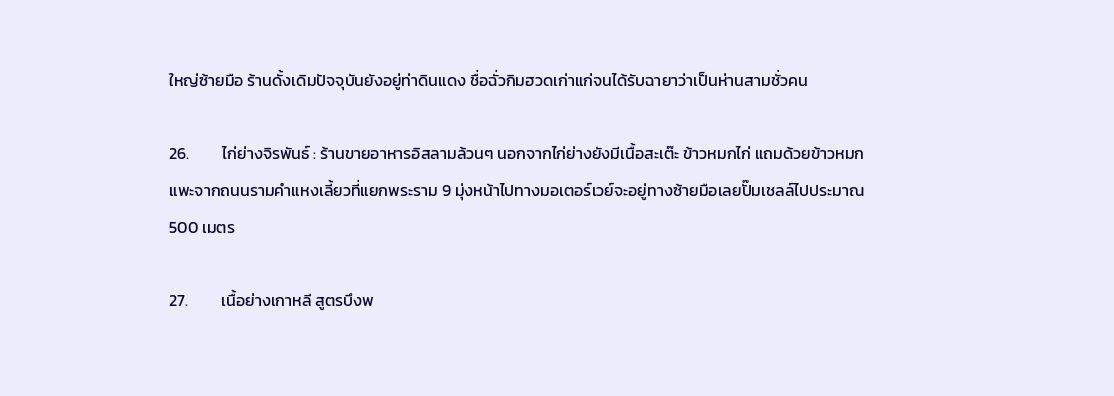ใหญ่ซ้ายมือ ร้านดั้งเดิมปัจจุบันยังอยู่ท่าดินแดง ชื่อฉั่วกิมฮวดเก่าแก่จนได้รับฉายาว่าเป็นห่านสามชั่วคน

26.         ไก่ย่างจิรพันธ์ : ร้านขายอาหารอิสลามล้วนๆ นอกจากไก่ย่างยังมีเนื้อสะเต๊ะ ข้าวหมกไก่ แถมด้วยข้าวหมกแพะจากถนนรามคำแหงเลี้ยวที่แยกพระราม 9 มุ่งหน้าไปทางมอเตอร์เวย์จะอยู่ทางซ้ายมือเลยปั๊มเชลล์ไปประมาณ 500 เมตร

27.         เนื้อย่างเกาหลี สูตรบึงพ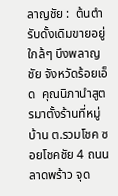ลาญชัย :  ต้นตำรับดั้งเดิมขายอยู่ใกล้ๆ บึงพลาญชัย จังหวัดร้อยเอ็ด  คุณนิภานำสูตรมาตั้งร้านที่หมู่บ้าน ต.รวมโชค ซอยโชคชัย 4 ถนนลาดพร้าว จุด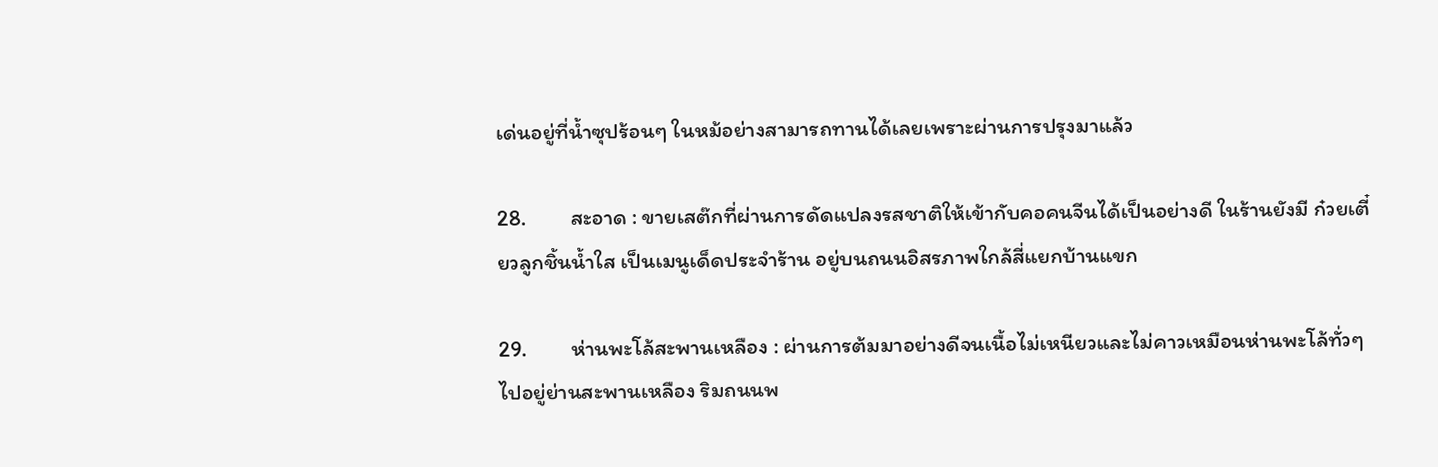เด่นอยู่ที่น้ำซุปร้อนๆ ในหม้อย่างสามารถทานได้เลยเพราะผ่านการปรุงมาแล้ว

28.         สะอาด : ขายเสต๊กที่ผ่านการดัดแปลงรสชาติให้เข้ากับคอคนจีนได้เป็นอย่างดี ในร้านยังมี ก๋วยเตี๋ยวลูกชิ้นน้ำใส เป็นเมนูเด็ดประจำร้าน อยู่บนถนนอิสรภาพใกล้สี่แยกบ้านแขก

29.         ห่านพะโล้สะพานเหลือง : ผ่านการต้มมาอย่างดีจนเนื้อไม่เหนียวและไม่คาวเหมือนห่านพะโล้ทั่วๆ ไปอยู่ย่านสะพานเหลือง ริมถนนพ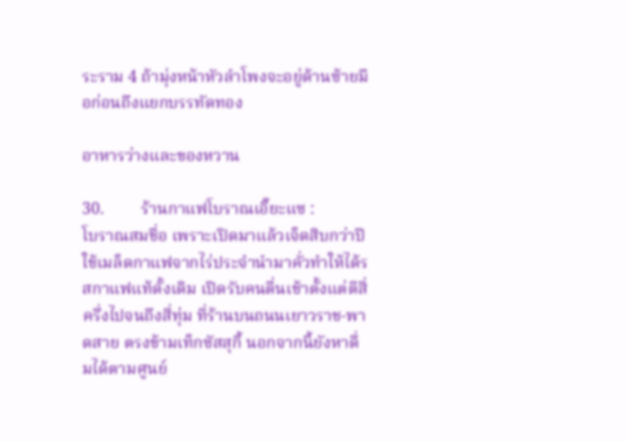ระราม 4 ถ้ามุ่งหน้าหัวลำโพงจะอยู่ด้านซ้ายมือก่อนถึงแยกบรรทัดทอง

อาหารว่างและของหวาน

30.         ร้านกาแฟโบราณเอี๊ยะแซ :
โบราณสมชื่อ เพราะเปิดมาแล้วเจ็ดสิบกว่าปีใช้เมล็ดกาแฟจากไร่ประจำนำมาคั่วทำให้ได้รสกาแฟแท้ดั้งเดิม เปิดรับคนตื่นเช้าตั้งแต่ตีสี่ครึ่งไปจนถึงสี่ทุ่ม ที่ร้านบนถนนเยาวราช-พาดสาย ตรงข้ามเท็กซัสสุกี้ นอกจากนี้ยังหาดื่มได้ตามศูนย์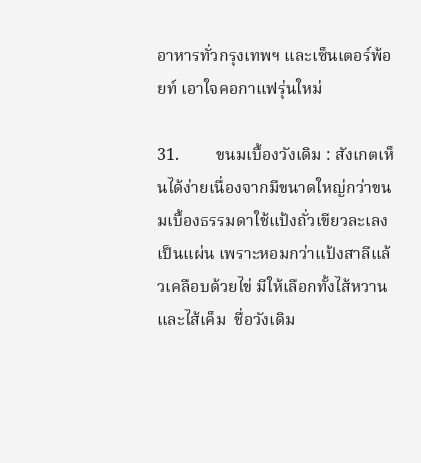อาหารทั่วกรุงเทพฯ และเซ็นเตอร์พ้อยท์ เอาใจคอกาแฟรุ่นใหม่

31.         ขนมเบื้องวังเดิม : สังเกตเห็นได้ง่ายเนื่องจากมีขนาดใหญ่กว่าขนมเบื้องธรรมดาใช้แป้งถั่วเขียวละเลงเป็นแผ่น เพราะหอมกว่าแป้งสาลีแล้วเคลือบด้วยไข่ มีให้เลือกทั้งไส้หวาน และไส้เค็ม  ชื่อวังเดิม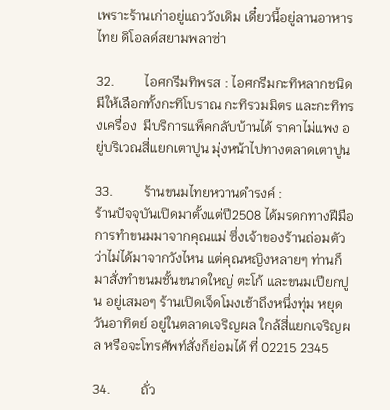เพราะร้านเก่าอยู่แถววังเดิม เดี๋ยวนี้อยู่ลานอาหารไทย ดิโอลด์สยามพลาซ่า

32.         ไอศกรีมทิพรส : ไอศกรีมกะทิหลากชนิด มีให้เลือกทั้งกะทิโบราณ กะทิรวมมิตร และกะทิทรงเครื่อง  มีบริการแพ็คกลับบ้านได้ ราคาไม่แพง อยู่บริเวณสี่แยกเตาปูน มุ่งหน้าไปทางตลาดเตาปูน

33.         ร้านขนมไทยหวานดำรงค์ :
ร้านปัจจุบันเปิดมาตั้งแต่ปี2508 ได้มรดกทางฝีมือการทำขนมมาจากคุณแม่ ซึ่งเจ้าของร้านถ่อมตัวว่าไม่ได้มาจากวังไหน แต่คุณหญิงหลายๆ ท่านก็มาสั่งทำขนมชั้นขนาดใหญ่ ตะโก้ และขนมเปียกปูน อยู่เสมอๆ ร้านเปิดเจ็ดโมงเช้าถึงหนึ่งทุ่ม หยุดวันอาทิตย์ อยู่ในตลาดเจริญผล ใกล้สี่แยกเจริญผล หรือจะโทรศัพท์สั่งก็ย่อมได้ ที่ 02215 2345

34.         ถั่ว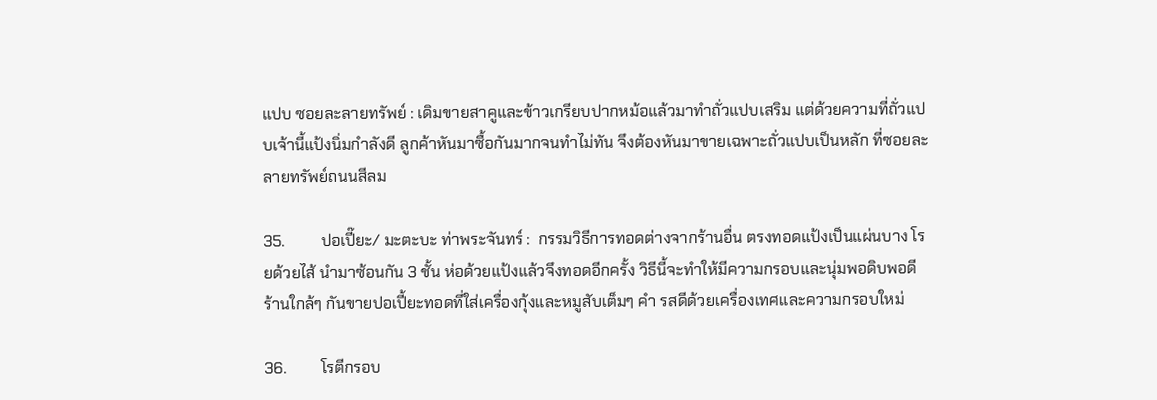แปบ ซอยละลายทรัพย์ : เดิมขายสาคูและข้าวเกรียบปากหม้อแล้วมาทำถั่วแปบเสริม แต่ด้วยความที่ถั่วแปบเจ้านี้แป้งนิ่มกำลังดี ลูกค้าหันมาซื้อกันมากจนทำไม่ทัน จึงต้องหันมาขายเฉพาะถั่วแปบเป็นหลัก ที่ซอยละลายทรัพย์ถนนสีลม

35.         ปอเปี๊ยะ/ มะตะบะ ท่าพระจันทร์ :  กรรมวิธีการทอดต่างจากร้านอื่น ตรงทอดแป้งเป็นแผ่นบาง โรยด้วยไส้ นำมาซ้อนกัน 3 ชั้น ห่อด้วยแป้งแล้วจึงทอดอีกครั้ง วิธีนี้จะทำให้มีความกรอบและนุ่มพอดิบพอดี ร้านใกล้ๆ กันขายปอเปี้ยะทอดที่ใส่เครื่องกุ้งและหมูสับเต็มๆ คำ รสดีด้วยเครื่องเทศและความกรอบใหม่

36.         โรตีกรอบ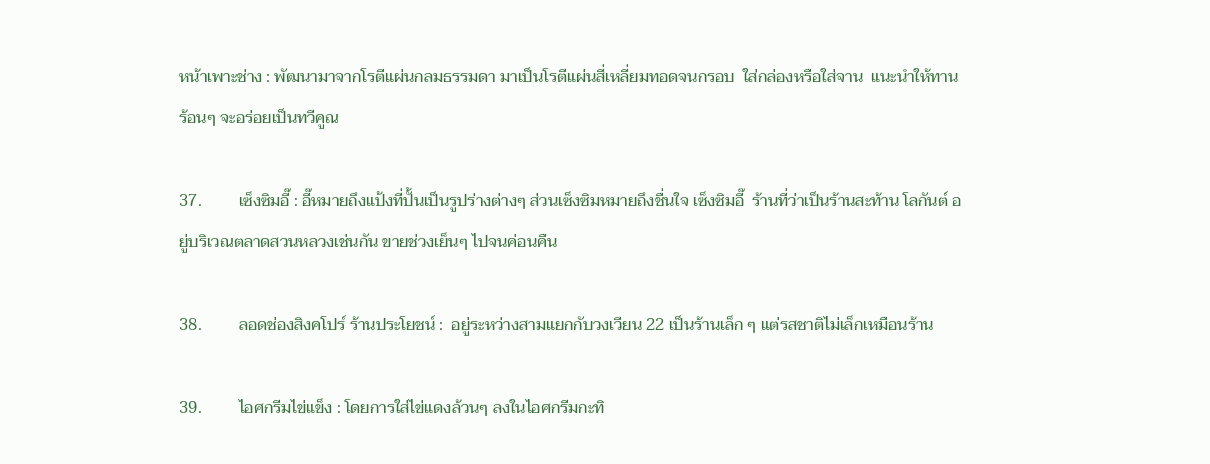หน้าเพาะช่าง : พัฒนามาจากโรตีแผ่นกลมธรรมดา มาเป็นโรตีแผ่นสี่เหลี่ยมทอดจนกรอบ  ใส่กล่องหรือใส่จาน  แนะนำให้ทานร้อนๆ จะอร่อยเป็นทวีคูณ

37.         เซ็งซิมอี๊ : อี๊หมายถึงแป้งที่ปั้นเป็นรูปร่างต่างๆ ส่วนเซ็งซิมหมายถึงชื่นใจ เซ็งซิมอี๊  ร้านที่ว่าเป็นร้านสะท้าน โลกันต์ อยู่บริเวณตลาดสวนหลวงเช่นกัน ขายช่วงเย็นๆ ไปจนค่อนคืน

38.         ลอดช่องสิงคโปร์ ร้านประโยชน์ :  อยู่ระหว่างสามแยกกับวงเวียน 22 เป็นร้านเล็ก ๆ แต่รสชาติไม่เล็กเหมือนร้าน

39.         ไอศกรีมไข่แข็ง : โดยการใส่ไข่แดงล้วนๆ ลงในไอศกรีมกะทิ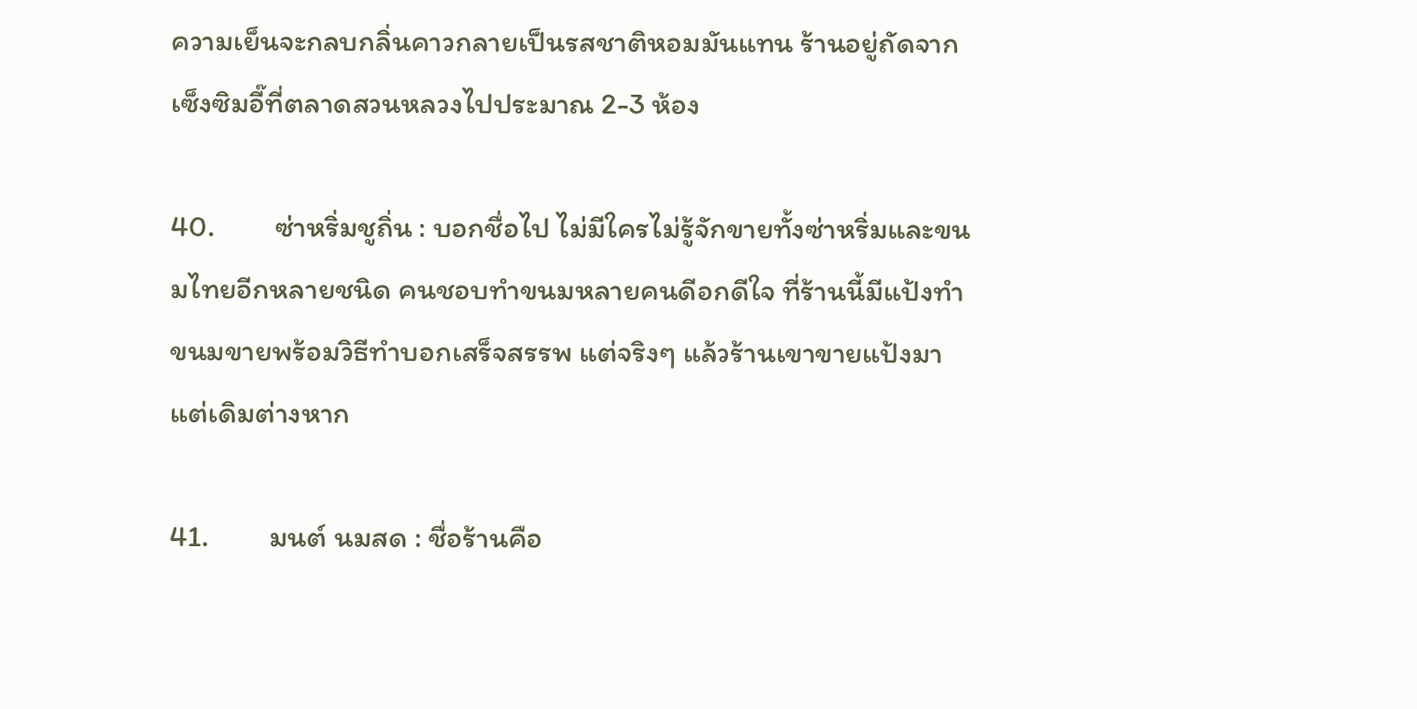ความเย็นจะกลบกลิ่นคาวกลายเป็นรสชาติหอมมันแทน ร้านอยู่ถัดจากเซ็งซิมอี๊ที่ตลาดสวนหลวงไปประมาณ 2-3 ห้อง

40.         ซ่าหริ่มชูถิ่น : บอกชื่อไป ไม่มีใครไม่รู้จักขายทั้งซ่าหริ่มและขนมไทยอีกหลายชนิด คนชอบทำขนมหลายคนดีอกดีใจ ที่ร้านนี้มีแป้งทำขนมขายพร้อมวิธีทำบอกเสร็จสรรพ แต่จริงๆ แล้วร้านเขาขายแป้งมาแต่เดิมต่างหาก

41.         มนต์ นมสด : ชื่อร้านคือ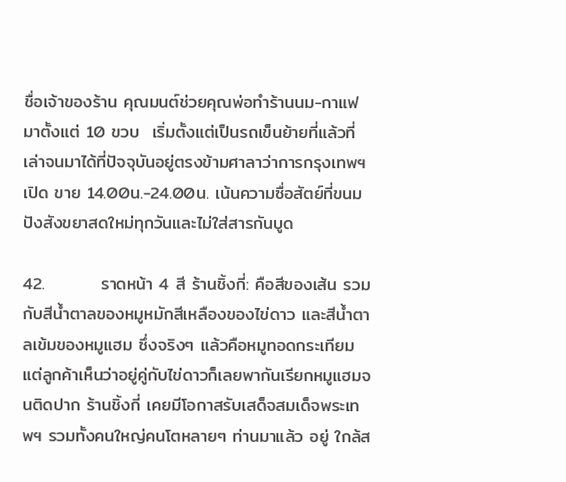ชื่อเจ้าของร้าน คุณมนต์ช่วยคุณพ่อทำร้านนม-กาแฟ มาตั้งแต่ 10 ขวบ  เริ่มตั้งแต่เป็นรถเข็นย้ายที่แล้วที่เล่าจนมาได้ที่ปัจจุบันอยู่ตรงข้ามศาลาว่าการกรุงเทพฯเปิด ขาย 14.00น.-24.00น. เน้นความซื่อสัตย์ที่ขนมปังสังขยาสดใหม่ทุกวันและไม่ใส่สารกันบูด

42.         ราดหน้า 4 สี ร้านชิ้งกี่: คือสีของเส้น รวมกับสีน้ำตาลของหมูหมักสีเหลืองของไข่ดาว และสีน้ำตาลเข้มของหมูแฮม ซึ่งจริงๆ แล้วคือหมูทอดกระเทียม แต่ลูกค้าเห็นว่าอยู่คู่กับไข่ดาวก็เลยพากันเรียกหมูแฮมจนติดปาก ร้านชิ้งกี่ เคยมีโอกาสรับเสด็จสมเด็จพระเทพฯ รวมทั้งคนใหญ่คนโตหลายๆ ท่านมาแล้ว อยู่ ใกล้ส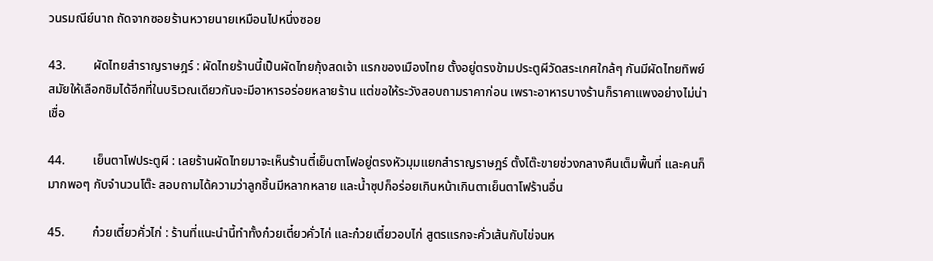วนรมณีย์นาถ ถัดจากซอยร้านหวายนายเหมือนไปหนึ่งซอย

43.         ผัดไทยสำราญราษฎร์ : ผัดไทยร้านนี้เป็นผัดไทยกุ้งสดเจ้า แรกของเมืองไทย ตั้งอยู่ตรงข้ามประตูผีวัดสระเกศใกล้ๆ กันมีผัดไทยทิพย์สมัยให้เลือกชิมได้อีกที่ในบริเวณเดียวกันจะมีอาหารอร่อยหลายร้าน แต่ขอให้ระวังสอบถามราคาก่อน เพราะอาหารบางร้านก็ราคาแพงอย่างไม่น่าเชื่อ

44.         เย็นตาโฟประตูผี : เลยร้านผัดไทยมาจะเห็นร้านตี๋เย็นตาโฟอยู่ตรงหัวมุมแยกสำราญราษฎร์ ตั้งโต๊ะขายช่วงกลางคืนเต็มพื้นที่ และคนก็มากพอๆ กับจำนวนโต๊ะ สอบถามได้ความว่าลูกชิ้นมีหลากหลาย และน้ำซุปก็อร่อยเกินหน้าเกินตาเย็นตาโฟร้านอื่น

45.         ก๋วยเตี๋ยวคั่วไก่ : ร้านที่แนะนำนี้ทำทั้งก๋วยเตี๋ยวคั่วไก่ และก๋วยเตี๋ยวอบไก่ สูตรแรกจะคั่วเส้นกับไข่จนห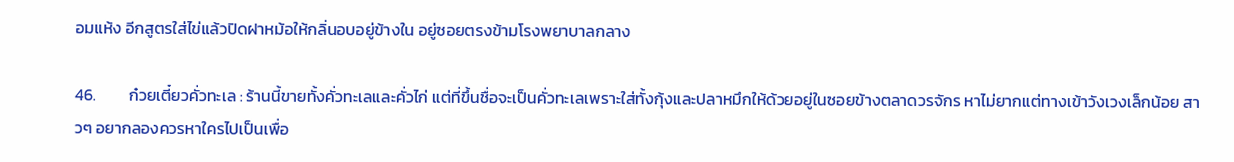อมแห้ง อีกสูตรใส่ไข่แล้วปิดฝาหม้อให้กลิ่นอบอยู่ข้างใน อยู่ซอยตรงข้ามโรงพยาบาลกลาง

46.         ก๋วยเตี๋ยวคั่วทะเล : ร้านนี้ขายทั้งคั่วทะเลและคั่วไก่ แต่ที่ขึ้นชื่อจะเป็นคั่วทะเลเพราะใส่ทั้งกุ้งและปลาหมึกให้ด้วยอยู่ในซอยข้างตลาดวรจักร หาไม่ยากแต่ทางเข้าวังเวงเล็กน้อย สาวๆ อยากลองควรหาใครไปเป็นเพื่อ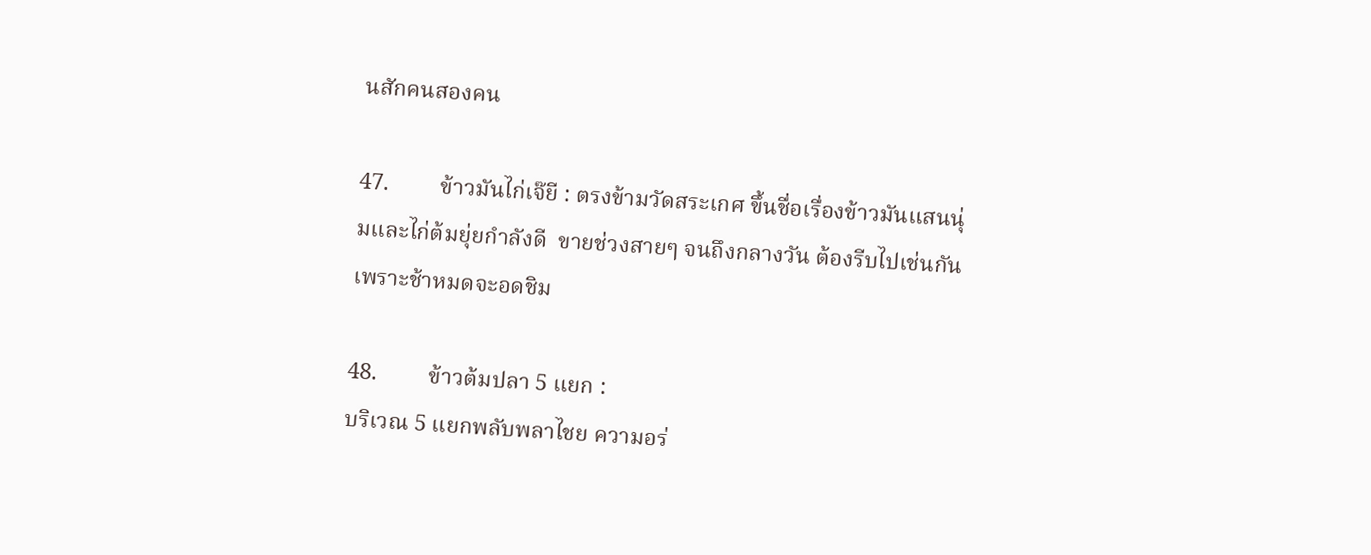นสักคนสองคน

47.         ข้าวมันไก่เจ๊ยี : ตรงข้ามวัดสระเกศ ขึ้นชื่อเรื่องข้าวมันแสนนุ่มและไก่ต้มยุ่ยกำลังดี  ขายช่วงสายๆ จนถึงกลางวัน ต้องรีบไปเช่นกันเพราะช้าหมดจะอดชิม

48.         ข้าวต้มปลา 5 แยก :
บริเวณ 5 แยกพลับพลาไชย ความอร่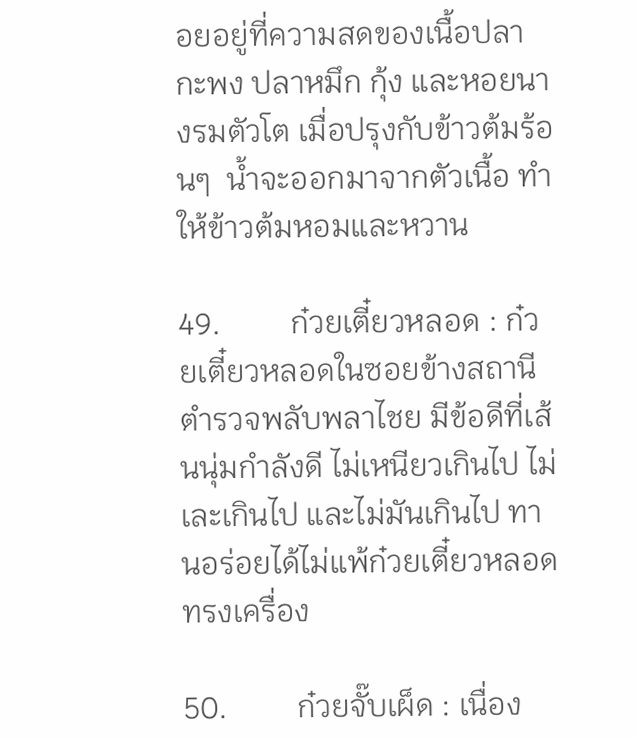อยอยู่ที่ความสดของเนื้อปลากะพง ปลาหมึก กุ้ง และหอยนางรมตัวโต เมื่อปรุงกับข้าวต้มร้อนๆ  น้ำจะออกมาจากตัวเนื้อ ทำให้ข้าวต้มหอมและหวาน

49.         ก๋วยเตี๋ยวหลอด : ก๋วยเตี๋ยวหลอดในซอยข้างสถานีตำรวจพลับพลาไชย มีข้อดีที่เส้นนุ่มกำลังดี ไม่เหนียวเกินไป ไม่เละเกินไป และไม่มันเกินไป ทานอร่อยได้ไม่แพ้ก๋วยเตี๋ยวหลอดทรงเครื่อง

50.         ก๋วยจั๊บเผ็ด : เนื่อง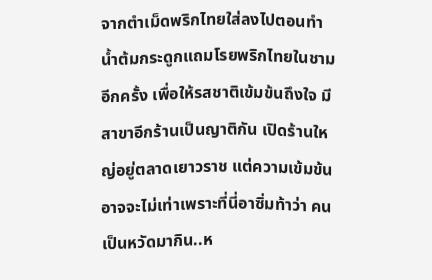จากตำเม็ดพริกไทยใส่ลงไปตอนทำน้ำต้มกระดูกแถมโรยพริกไทยในชามอีกครั้ง เพื่อให้รสชาติเข้มข้นถึงใจ มีสาขาอีกร้านเป็นญาติกัน เปิดร้านใหญ่อยู่ตลาดเยาวราช แต่ความเข้มข้นอาจจะไม่เท่าเพราะที่นี่อาซิ่มท้าว่า คนเป็นหวัดมากิน..ห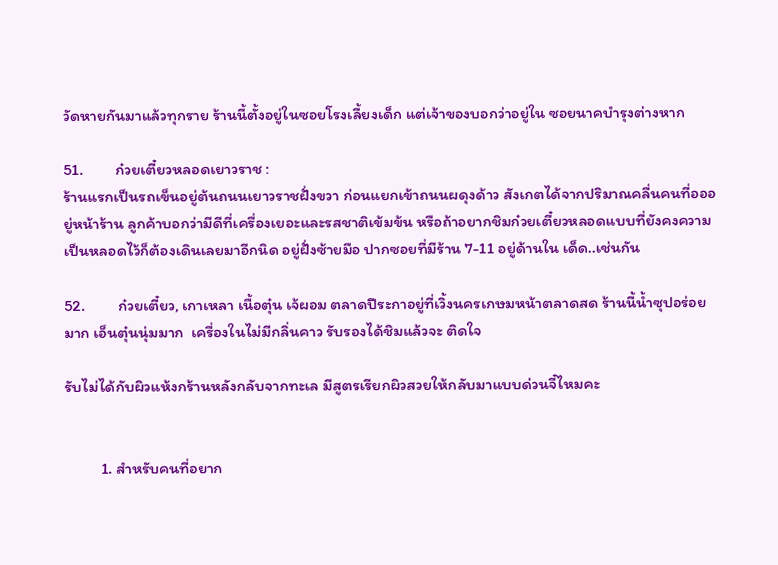วัดหายกันมาแล้วทุกราย ร้านนี้ตั้งอยู่ในซอยโรงเลี้ยงเด็ก แต่เจ้าของบอกว่าอยู่ใน ซอยนาคบำรุงต่างหาก

51.         ก๋วยเตี๋ยวหลอดเยาวราช :
ร้านแรกเป็นรถเข็นอยู่ต้นถนนเยาวราชฝั่งขวา ก่อนแยกเข้าถนนผดุงด้าว สังเกตได้จากปริมาณคลื่นคนที่อออยู่หน้าร้าน ลูกค้าบอกว่ามีดีที่เครื่องเยอะและรสชาติเข้มข้น หรือถ้าอยากชิมก๋วยเตี๋ยวหลอดแบบที่ยังคงความเป็นหลอดไว้ก็ต้องเดินเลยมาอีกนิด อยู่ฝั่งซ้ายมือ ปากซอยที่มีร้าน 7-11 อยู่ด้านใน เด็ด..เช่นกัน

52.         ก๋วยเตี๋ยว, เกาเหลา เนื้อตุ๋น เจ้ผอม ตลาดปีระกาอยู่ที่เวิ้งนครเกษมหน้าตลาดสด ร้านนี้น้ำซุปอร่อยมาก เอ็นตุ๋นนุ่มมาก  เครื่องในไม่มีกลิ่นคาว รับรองได้ชิมแล้วจะ ติดใจ

รับไม่ได้กับผิวแห้งกร้านหลังกลับจากทะเล มีสูตรเรียกผิวสวยให้กลับมาแบบด่วนจี๋ไหมคะ


          1. สำหรับคนที่อยาก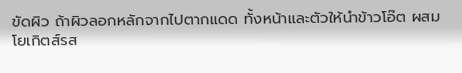ขัดผิว ถ้าผิวลอกหลักจากไปตากแดด ทั้งหน้าและตัวให้นำข้าวโอ๊ต ผสมโยเกิตส์รส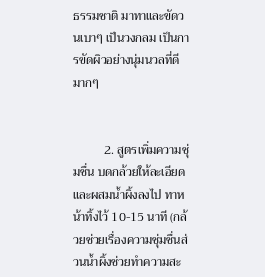ธรรมชาติ มาทาและขัดวนเบาๆ เป็นวงกลม เป็นการขัดผิวอย่างนุ่มนวลที่ดีมากๆ


          2. สูตรเพิ่มความชุ่มชื่น บดกล้วยให้ละเอียดและผสมน้ำผิ้งลงไป ทาหน้าทิ้งไว้ 10-15 นาที (กล้วยช่วยเรื่องความชุ่มชื่นส่วนน้ำผิ้งช่วยทำความสะ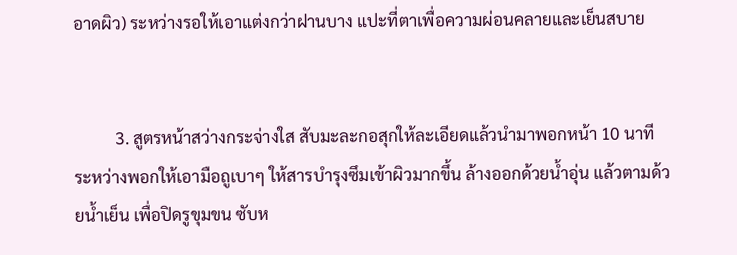อาดผิว) ระหว่างรอให้เอาแต่งกว่าฝานบาง แปะที่ตาเพื่อความผ่อนคลายและเย็นสบาย


          3. สูตรหน้าสว่างกระจ่างใส สับมะละกอสุกให้ละเอียดแล้วนำมาพอกหน้า 10 นาที ระหว่างพอกให้เอามือถูเบาๆ ให้สารบำรุงซึมเข้าผิวมากขึ้น ล้างออกด้วยน้ำอุ่น แล้วตามด้วยน้ำเย็น เพื่อปิดรูขุมขน ซับห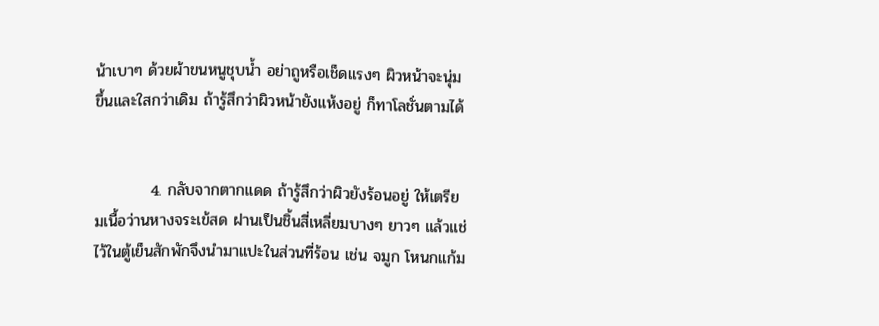น้าเบาๆ ด้วยผ้าขนหนูชุบน้ำ อย่าถูหรือเช็ดแรงๆ ผิวหน้าจะนุ่มขึ้นและใสกว่าเดิม ถ้ารู้สึกว่าผิวหน้ายังแห้งอยู่ ก็ทาโลชั่นตามได้


          4. กลับจากตากแดด ถ้ารู้สึกว่าผิวยังร้อนอยู่ ให้เตรียมเนื้อว่านหางจระเข้สด ฝานเป็นชิ้นสี่เหลี่ยมบางๆ ยาวๆ แล้วแช่ไว้ในตู้เย็นสักพักจึงนำมาแปะในส่วนที่ร้อน เช่น จมูก โหนกแก้ม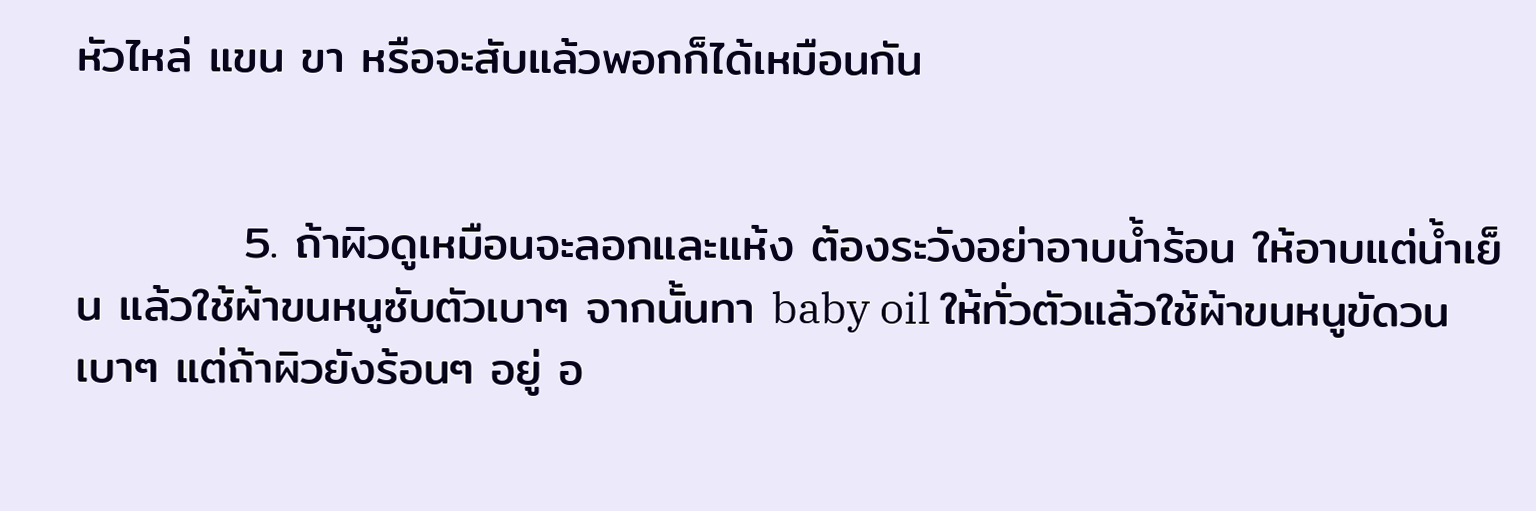หัวไหล่ แขน ขา หรือจะสับแล้วพอกก็ได้เหมือนกัน


          5. ถ้าผิวดูเหมือนจะลอกและแห้ง ต้องระวังอย่าอาบน้ำร้อน ให้อาบแต่น้ำเย็น แล้วใช้ผ้าขนหนูซับตัวเบาๆ จากนั้นทา baby oil ให้ทั่วตัวแล้วใช้ผ้าขนหนูขัดวนเบาๆ แต่ถ้าผิวยังร้อนๆ อยู่ อ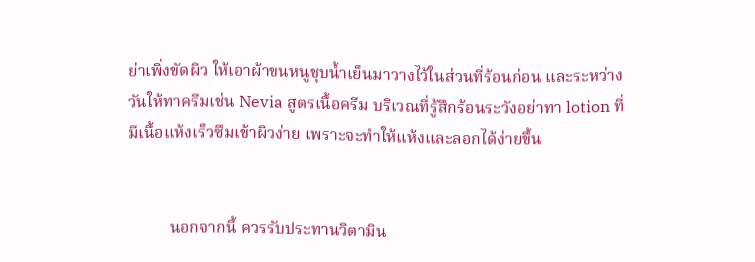ย่าเพิ่งขัดผิว ให้เอาผ้าขนหนูชุบน้ำเย็นมาวางไว้ในส่วนที่ร้อนก่อน และระหว่างวันให้ทาครีมเช่น Nevia สูตรเนื้อครีม บริเวณที่รู้สึกร้อนระวังอย่าทา lotion ที่มีเนื้อแห้งเร็วซึมเข้าผิวง่าย เพราะจะทำให้แห้งและลอกได้ง่ายขึ้น


          นอกจากนี้ ควรรับประทานวิตามิน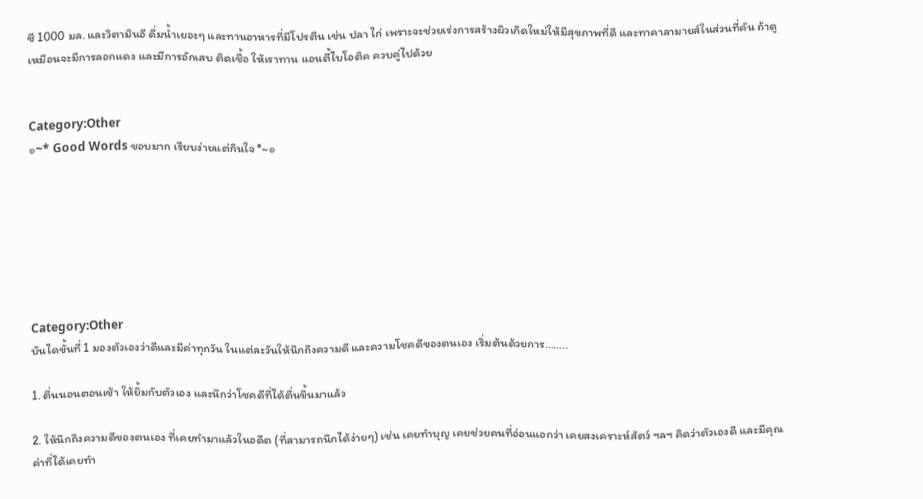ซี 1000 มล. และวิตามินอี ดื่มน้ำเยอะๆ และทานอาหารที่มีโปรตีน เช่น ปลา ไก่ เพราะจะช่วยเร่งการสร้างผิวเกิดใหม่ให้มีสุขภาพที่ดี และทาคาลามายส์ในส่วนที่คัน ถ้าดูเหมือนจะมีการลอกแดง และมีการอักเสบ ติดเชื้อ ให้เราทาน แอนตี้ไบโอติค ควบคู่ไปด้วย


Category:Other
๏~* Good Words ชอบมาก เรียบง่ายแต่กินใจ *~๏







Category:Other
บันไดขั้นที่ 1 มองตัวเองว่าดีและมีค่าทุกวัน ในแต่ละวันให้นึกถึงความดี และความโชคดีของตนเอง เริ่มต้นด้วยการ……..

1. ตื่นนอนตอนเช้า ให้ยิ้มกับตัวเอง และนึกว่าโชคดีที่ได้ตื่นขึ้นมาแล้ว

2. ให้นึกถึงความดีของตนเอง ที่เคยทำมาแล้วในอดีต (ที่สามารถนึกได้ง่ายๆ) เช่น เคยทำบุญ เคยช่วยคนที่อ่อนแอกว่า เคยสงเคราะห์สัตว์ ฯลฯ คิดว่าตัวเองดี และมีคุณค่าที่ได้เคยทำ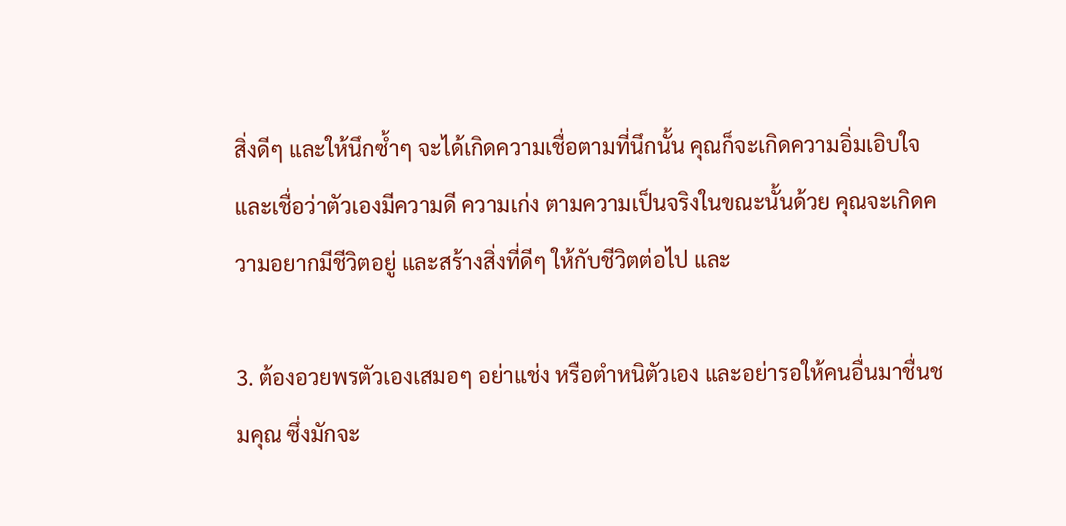สิ่งดีๆ และให้นึกซ้ำๆ จะได้เกิดความเชื่อตามที่นึกนั้น คุณก็จะเกิดความอิ่มเอิบใจ และเชื่อว่าตัวเองมีความดี ความเก่ง ตามความเป็นจริงในขณะนั้นด้วย คุณจะเกิดความอยากมีชีวิตอยู่ และสร้างสิ่งที่ดีๆ ให้กับชีวิตต่อไป และ

3. ต้องอวยพรตัวเองเสมอๆ อย่าแช่ง หรือตำหนิตัวเอง และอย่ารอให้คนอื่นมาชื่นชมคุณ ซึ่งมักจะ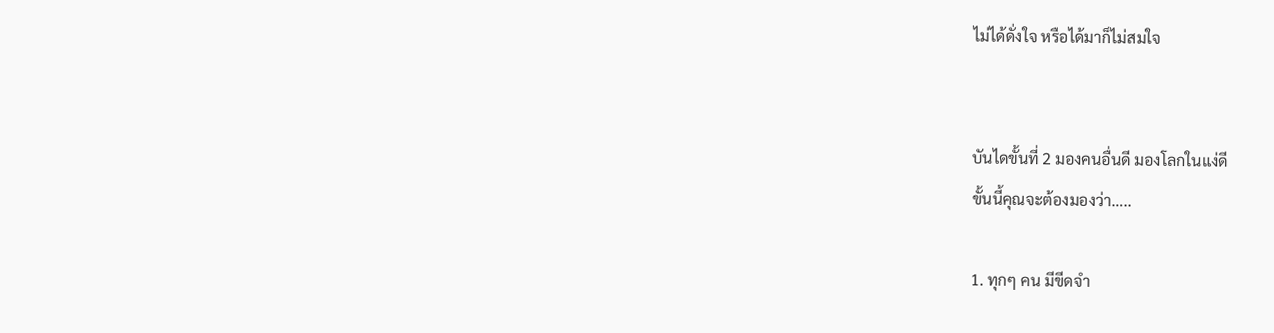ไม่ได้ดั่งใจ หรือได้มาก็ไม่สมใจ


บันไดขั้นที่ 2 มองคนอื่นดี มองโลกในแง่ดี
ขั้นนี้คุณจะต้องมองว่า…..

1. ทุกๆ คน มีขีดจำ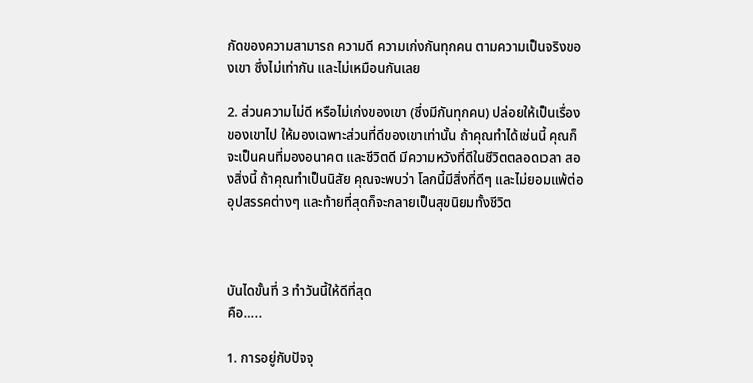กัดของความสามารถ ความดี ความเก่งกันทุกคน ตามความเป็นจริงของเขา ซึ่งไม่เท่ากัน และไม่เหมือนกันเลย

2. ส่วนความไม่ดี หรือไม่เก่งของเขา (ซึ่งมีกันทุกคน) ปล่อยให้เป็นเรื่องของเขาไป ให้มองเฉพาะส่วนที่ดีของเขาเท่านั้น ถ้าคุณทำได้เช่นนี้ คุณก็จะเป็นคนที่มองอนาคต และชีวิตดี มีความหวังที่ดีในชีวิตตลอดเวลา สองสิ่งนี้ ถ้าคุณทำเป็นนิสัย คุณจะพบว่า โลกนี้มีสิ่งที่ดีๆ และไม่ยอมแพ้ต่ออุปสรรคต่างๆ และท้ายที่สุดก็จะกลายเป็นสุขนิยมทั้งชีวิต



บันไดขั้นที่ 3 ทำวันนี้ให้ดีที่สุด
คือ…..

1. การอยู่กับปัจจุ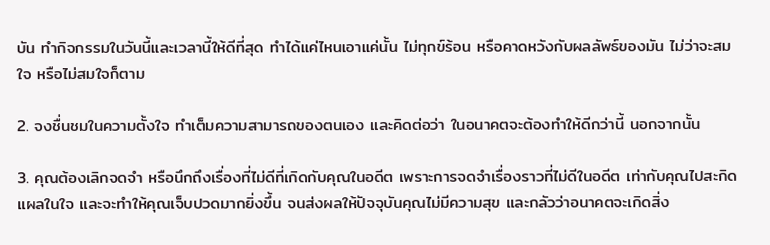บัน ทำกิจกรรมในวันนี้และเวลานี้ให้ดีที่สุด ทำได้แค่ไหนเอาแค่นั้น ไม่ทุกข์ร้อน หรือคาดหวังกับผลลัพธ์ของมัน ไม่ว่าจะสมใจ หรือไม่สมใจก็ตาม

2. จงชื่นชมในความตั้งใจ ทำเต็มความสามารถของตนเอง และคิดต่อว่า ในอนาคตจะต้องทำให้ดีกว่านี้ นอกจากนั้น

3. คุณต้องเลิกจดจำ หรือนึกถึงเรื่องที่ไม่ดีที่เกิดกับคุณในอดีต เพราะการจดจำเรื่องราวที่ไม่ดีในอดีต เท่ากับคุณไปสะกิดแผลในใจ และจะทำให้คุณเจ็บปวดมากยิ่งขึ้น จนส่งผลให้ปัจจุบันคุณไม่มีความสุข และกลัวว่าอนาคตจะเกิดสิ่ง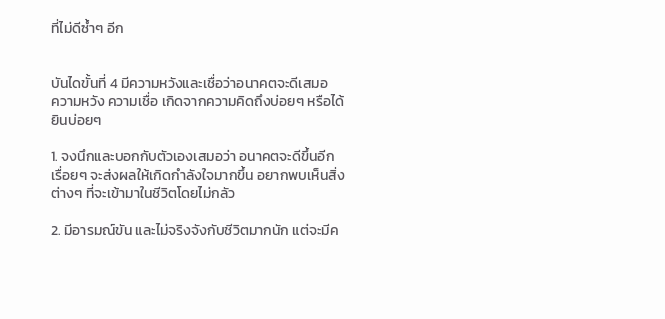ที่ไม่ดีซ้ำๆ อีก


บันไดขั้นที่ 4 มีความหวังและเชื่อว่าอนาคตจะดีเสมอ
ความหวัง ความเชื่อ เกิดจากความคิดถึงบ่อยๆ หรือได้ยินบ่อยๆ

1. จงนึกและบอกกับตัวเองเสมอว่า อนาคตจะดีขึ้นอีกเรื่อยๆ จะส่งผลให้เกิดกำลังใจมากขึ้น อยากพบเห็นสิ่งต่างๆ ที่จะเข้ามาในชีวิตโดยไม่กลัว

2. มีอารมณ์ขัน และไม่จริงจังกับชีวิตมากนัก แต่จะมีค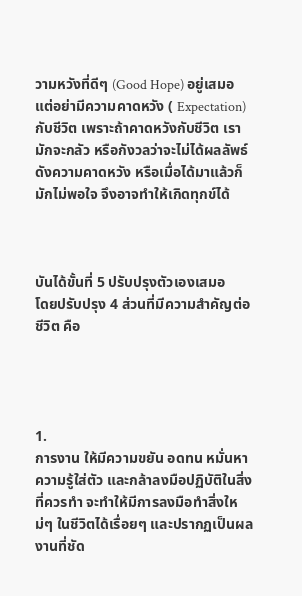วามหวังที่ดีๆ (Good Hope) อยู่เสมอ แต่อย่ามีความคาดหวัง ( Expectation) กับชีวิต เพราะถ้าคาดหวังกับชีวิต เรามักจะกลัว หรือกังวลว่าจะไม่ได้ผลลัพธ์ดังความคาดหวัง หรือเมื่อได้มาแล้วก็มักไม่พอใจ จึงอาจทำให้เกิดทุกข์ได้



บันได้ขั้นที่ 5 ปรับปรุงตัวเองเสมอ
โดยปรับปรุง 4 ส่วนที่มีความสำคัญต่อชีวิต คือ




1.
การงาน ให้มีความขยัน อดทน หมั่นหาความรู้ใส่ตัว และกล้าลงมือปฏิบัติในสิ่งที่ควรทำ จะทำให้มีการลงมือทำสิ่งใหม่ๆ ในชีวิตได้เรื่อยๆ และปรากฏเป็นผลงานที่ชัด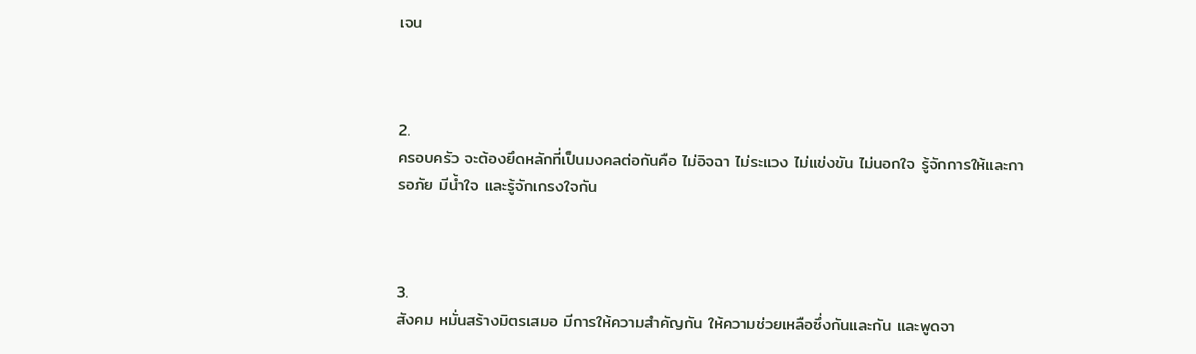เจน



2.
ครอบครัว จะต้องยึดหลักที่เป็นมงคลต่อกันคือ ไม่อิจฉา ไม่ระแวง ไม่แข่งขัน ไม่นอกใจ รู้จักการให้และการอภัย มีน้ำใจ และรู้จักเกรงใจกัน



3.
สังคม หมั่นสร้างมิตรเสมอ มีการให้ความสำคัญกัน ให้ความช่วยเหลือซึ่งกันและกัน และพูดจา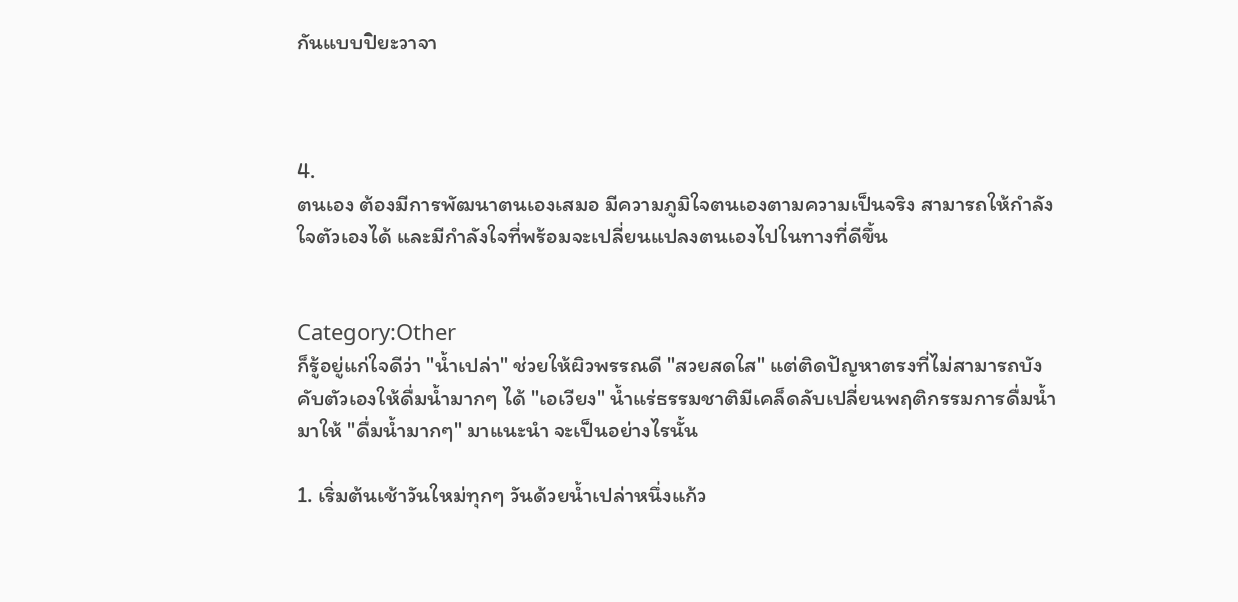กันแบบปิยะวาจา



4.
ตนเอง ต้องมีการพัฒนาตนเองเสมอ มีความภูมิใจตนเองตามความเป็นจริง สามารถให้กำลังใจตัวเองได้ และมีกำลังใจที่พร้อมจะเปลี่ยนแปลงตนเองไปในทางที่ดีขึ้น


Category:Other
ก็รู้อยู่แก่ใจดีว่า "น้ำเปล่า" ช่วยให้ผิวพรรณดี "สวยสดใส" แต่ติดปัญหาตรงที่ไม่สามารถบังคับตัวเองให้ดื่มน้ำมากๆ ได้ "เอเวียง" น้ำแร่ธรรมชาติมีเคล็ดลับเปลี่ยนพฤติกรรมการดื่มน้ำมาให้ "ดื่มน้ำมากๆ" มาแนะนำ จะเป็นอย่างไรนั้น

1. เริ่มต้นเช้าวันใหม่ทุกๆ วันด้วยน้ำเปล่าหนึ่งแก้ว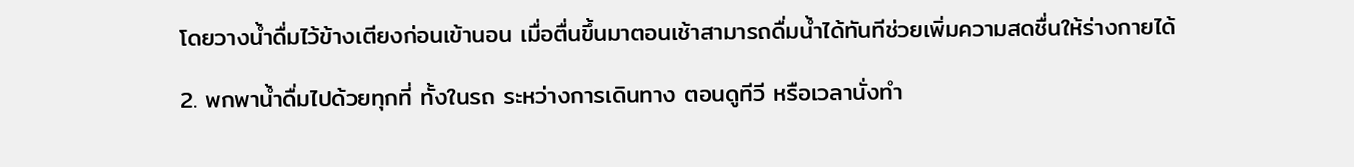โดยวางน้ำดื่มไว้ข้างเตียงก่อนเข้านอน เมื่อตื่นขึ้นมาตอนเช้าสามารถดื่มน้ำได้ทันทีช่วยเพิ่มความสดชื่นให้ร่างกายได้

2. พกพาน้ำดื่มไปด้วยทุกที่ ทั้งในรถ ระหว่างการเดินทาง ตอนดูทีวี หรือเวลานั่งทำ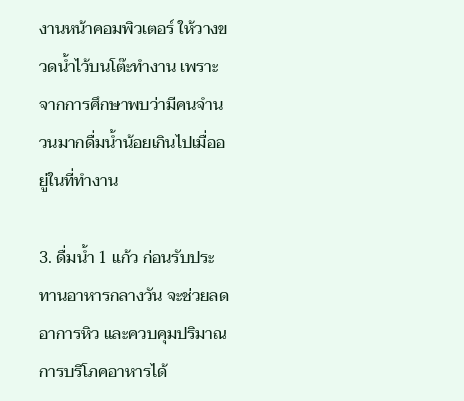งานหน้าคอมพิวเตอร์ ให้วางขวดน้ำไว้บนโต๊ะทำงาน เพราะจากการศึกษาพบว่ามีคนจำนวนมากดื่มน้ำน้อยเกินไปเมื่ออยู่ในที่ทำงาน

3. ดื่มน้ำ 1 แก้ว ก่อนรับประทานอาหารกลางวัน จะช่วยลดอาการหิว และควบคุมปริมาณการบริโภคอาหารได้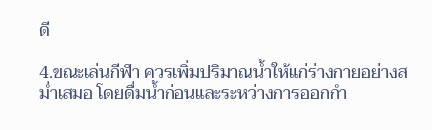ดี

4.ขณะเล่นกีฬา ควรเพิ่มปริมาณน้ำให้แก่ร่างกายอย่างสม่ำเสมอ โดยดื่มน้ำก่อนและระหว่างการออกกำ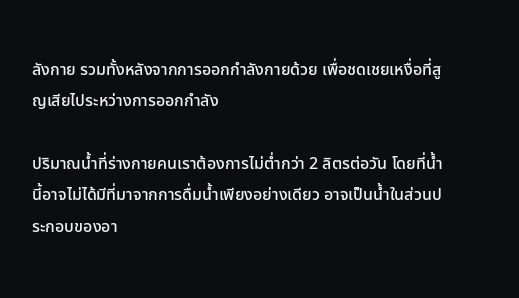ลังกาย รวมทั้งหลังจากการออกกำลังกายด้วย เพื่อชดเชยเหงื่อที่สูญเสียไประหว่างการออกกำลัง

ปริมาณน้ำที่ร่างกายคนเราต้องการไม่ต่ำกว่า 2 ลิตรต่อวัน โดยที่น้ำนี้อาจไม่ได้มีที่มาจากการดื่มน้ำเพียงอย่างเดียว อาจเป็นน้ำในส่วนประกอบของอา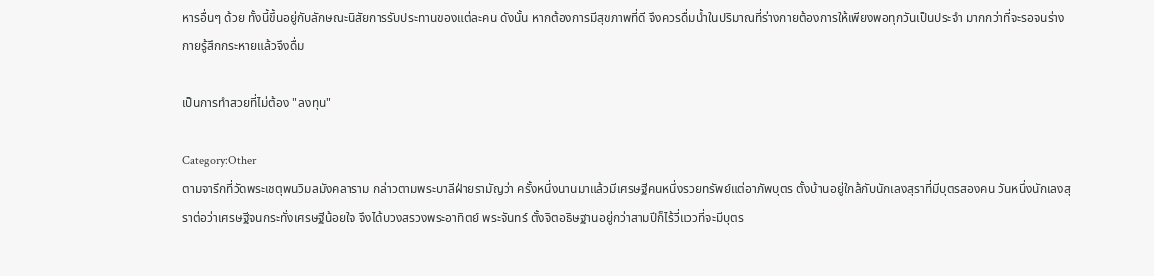หารอื่นๆ ด้วย ทั้งนี้ขึ้นอยู่กับลักษณะนิสัยการรับประทานของแต่ละคน ดังนั้น หากต้องการมีสุขภาพที่ดี จึงควรดื่มน้ำในปริมาณที่ร่างกายต้องการให้เพียงพอทุกวันเป็นประจำ มากกว่าที่จะรอจนร่างกายรู้สึกกระหายแล้วจึงดื่ม

เป็นการทำสวยที่ไม่ต้อง "ลงทุน"

Category:Other
ตามจารึกที่วัดพระเชตุพนวิมลมังคลาราม กล่าวตามพระบาลีฝ่ายรามัญว่า ครั้งหนึ่งนานมาแล้วมีเศรษฐีคนหนึ่งรวยทรัพย์แต่อาภัพบุตร ตั้งบ้านอยู่ใกล้กับนักเลงสุราที่มีบุตรสองคน วันหนึ่งนักเลงสุราต่อว่าเศรษฐีจนกระทั่งเศรษฐีน้อยใจ จึงได้บวงสรวงพระอาทิตย์ พระจันทร์ ตั้งจิตอธิษฐานอยู่กว่าสามปีก็ไร้วี่แววที่จะมีบุตร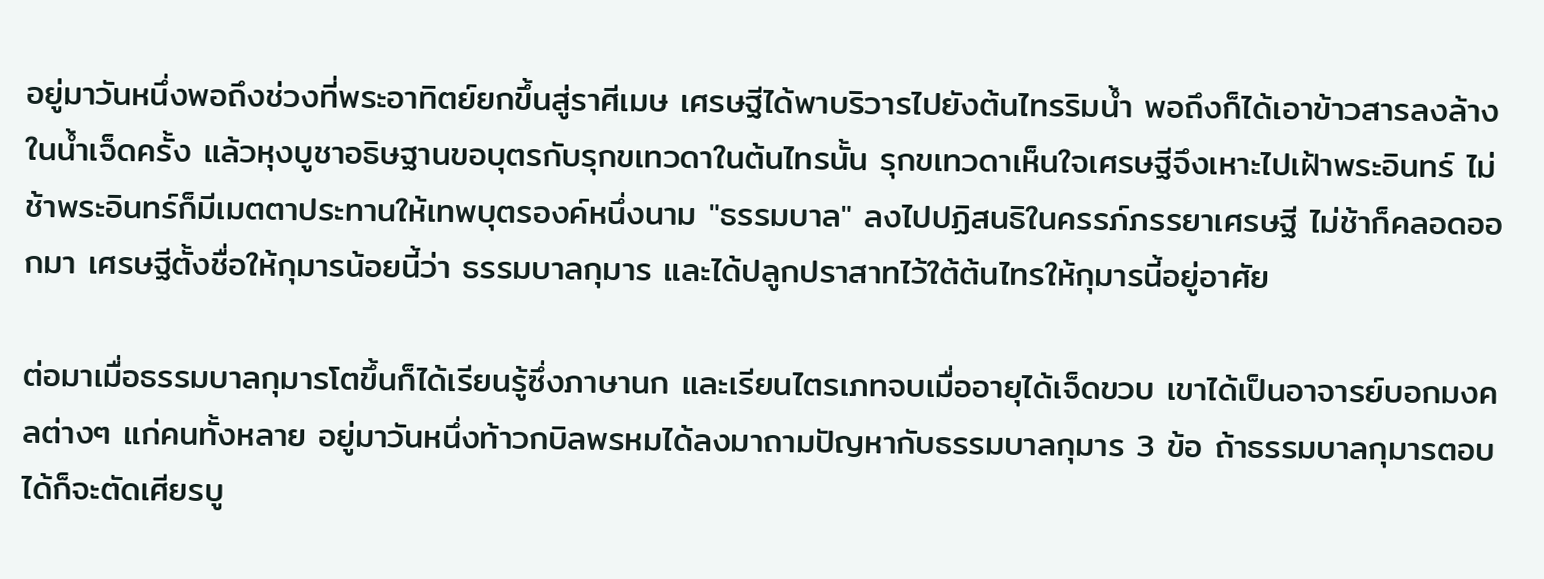อยู่มาวันหนึ่งพอถึงช่วงที่พระอาทิตย์ยกขึ้นสู่ราศีเมษ เศรษฐีได้พาบริวารไปยังต้นไทรริมน้ำ พอถึงก็ได้เอาข้าวสารลงล้างในน้ำเจ็ดครั้ง แล้วหุงบูชาอธิษฐานขอบุตรกับรุกขเทวดาในต้นไทรนั้น รุกขเทวดาเห็นใจเศรษฐีจึงเหาะไปเฝ้าพระอินทร์ ไม่ช้าพระอินทร์ก็มีเมตตาประทานให้เทพบุตรองค์หนึ่งนาม "ธรรมบาล" ลงไปปฏิสนธิในครรภ์ภรรยาเศรษฐี ไม่ช้าก็คลอดออกมา เศรษฐีตั้งชื่อให้กุมารน้อยนี้ว่า ธรรมบาลกุมาร และได้ปลูกปราสาทไว้ใต้ต้นไทรให้กุมารนี้อยู่อาศัย

ต่อมาเมื่อธรรมบาลกุมารโตขึ้นก็ได้เรียนรู้ซึ่งภาษานก และเรียนไตรเภทจบเมื่ออายุได้เจ็ดขวบ เขาได้เป็นอาจารย์บอกมงคลต่างๆ แก่คนทั้งหลาย อยู่มาวันหนึ่งท้าวกบิลพรหมได้ลงมาถามปัญหากับธรรมบาลกุมาร 3 ข้อ ถ้าธรรมบาลกุมารตอบได้ก็จะตัดเศียรบู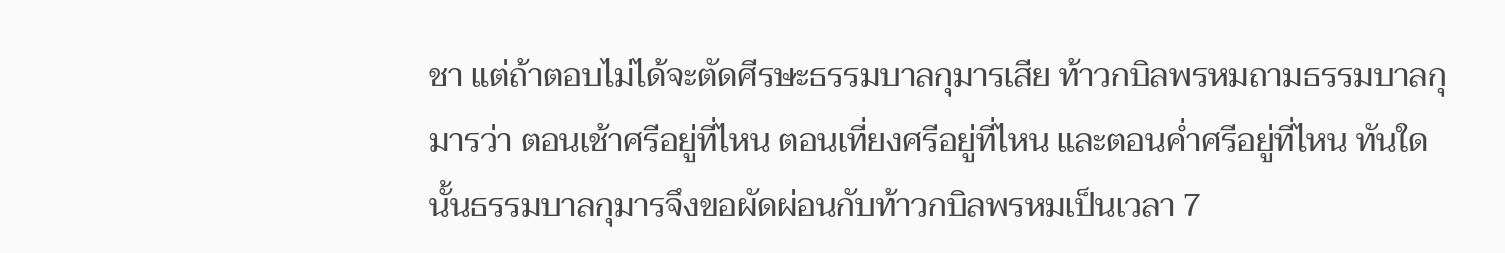ชา แต่ถ้าตอบไม่ได้จะตัดศีรษะธรรมบาลกุมารเสีย ท้าวกบิลพรหมถามธรรมบาลกุมารว่า ตอนเช้าศรีอยู่ที่ไหน ตอนเที่ยงศรีอยู่ที่ไหน และตอนค่ำศรีอยู่ที่ไหน ทันใดนั้นธรรมบาลกุมารจึงขอผัดผ่อนกับท้าวกบิลพรหมเป็นเวลา 7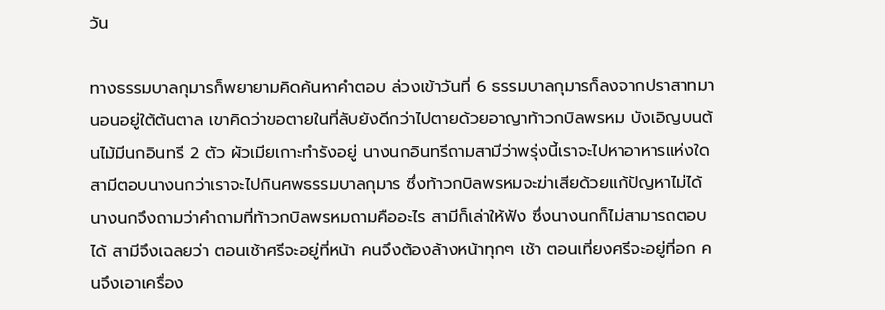วัน

ทางธรรมบาลกุมารก็พยายามคิดค้นหาคำตอบ ล่วงเข้าวันที่ 6 ธรรมบาลกุมารก็ลงจากปราสาทมานอนอยู่ใต้ต้นตาล เขาคิดว่าขอตายในที่ลับยังดีกว่าไปตายด้วยอาญาท้าวกบิลพรหม บังเอิญบนต้นไม้มีนกอินทรี 2 ตัว ผัวเมียเกาะทำรังอยู่ นางนกอินทรีถามสามีว่าพรุ่งนี้เราจะไปหาอาหารแห่งใด สามีตอบนางนกว่าเราจะไปกินศพธรรมบาลกุมาร ซึ่งท้าวกบิลพรหมจะฆ่าเสียด้วยแก้ปัญหาไม่ได้ นางนกจึงถามว่าคำถามที่ท้าวกบิลพรหมถามคืออะไร สามีก็เล่าให้ฟัง ซึ่งนางนกก็ไม่สามารถตอบได้ สามีจึงเฉลยว่า ตอนเช้าศรีจะอยู่ที่หน้า คนจึงต้องล้างหน้าทุกๆ เช้า ตอนเที่ยงศรีจะอยู่ที่อก คนจึงเอาเครื่อง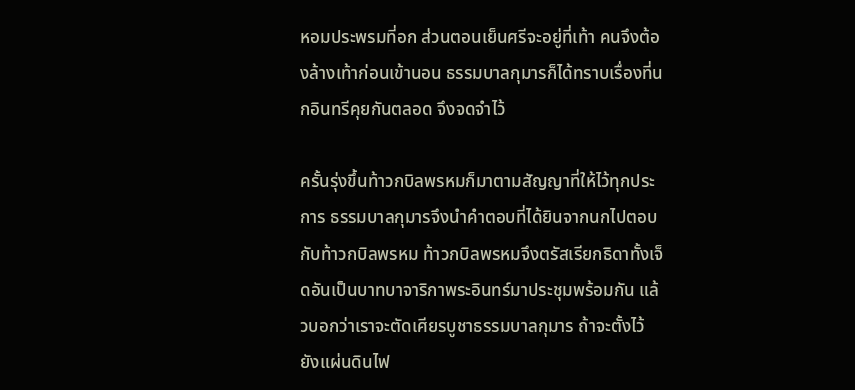หอมประพรมที่อก ส่วนตอนเย็นศรีจะอยู่ที่เท้า คนจึงต้องล้างเท้าก่อนเข้านอน ธรรมบาลกุมารก็ได้ทราบเรื่องที่นกอินทรีคุยกันตลอด จึงจดจำไว้

ครั้นรุ่งขึ้นท้าวกบิลพรหมก็มาตามสัญญาที่ให้ไว้ทุกประการ ธรรมบาลกุมารจึงนำคำตอบที่ได้ยินจากนกไปตอบกับท้าวกบิลพรหม ท้าวกบิลพรหมจึงตรัสเรียกธิดาทั้งเจ็ดอันเป็นบาทบาจาริกาพระอินทร์มาประชุมพร้อมกัน แล้วบอกว่าเราจะตัดเศียรบูชาธรรมบาลกุมาร ถ้าจะตั้งไว้ยังแผ่นดินไฟ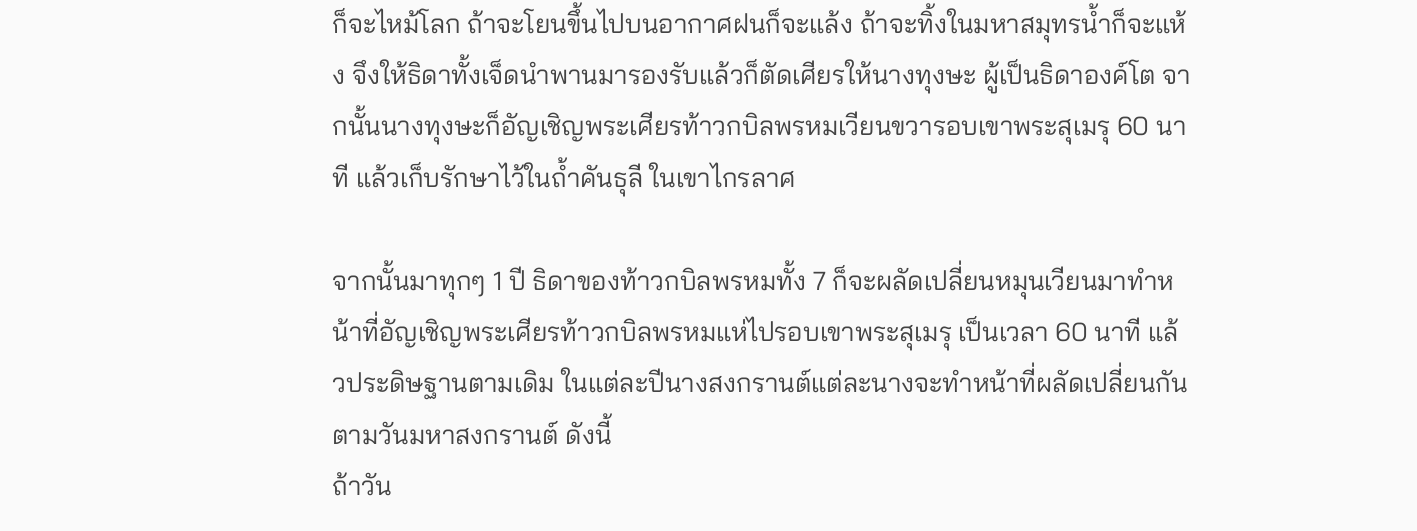ก็จะไหม้โลก ถ้าจะโยนขึ้นไปบนอากาศฝนก็จะแล้ง ถ้าจะทิ้งในมหาสมุทรน้ำก็จะแห้ง จึงให้ธิดาทั้งเจ็ดนำพานมารองรับแล้วก็ตัดเศียรให้นางทุงษะ ผู้เป็นธิดาองค์โต จากนั้นนางทุงษะก็อัญเชิญพระเศียรท้าวกบิลพรหมเวียนขวารอบเขาพระสุเมรุ 60 นาที แล้วเก็บรักษาไว้ในถ้ำคันธุลี ในเขาไกรลาศ

จากนั้นมาทุกๆ 1 ปี ธิดาของท้าวกบิลพรหมทั้ง 7 ก็จะผลัดเปลี่ยนหมุนเวียนมาทำหน้าที่อัญเชิญพระเศียรท้าวกบิลพรหมแห่ไปรอบเขาพระสุเมรุ เป็นเวลา 60 นาที แล้วประดิษฐานตามเดิม ในแต่ละปีนางสงกรานต์แต่ละนางจะทำหน้าที่ผลัดเปลี่ยนกันตามวันมหาสงกรานต์ ดังนี้
ถ้าวัน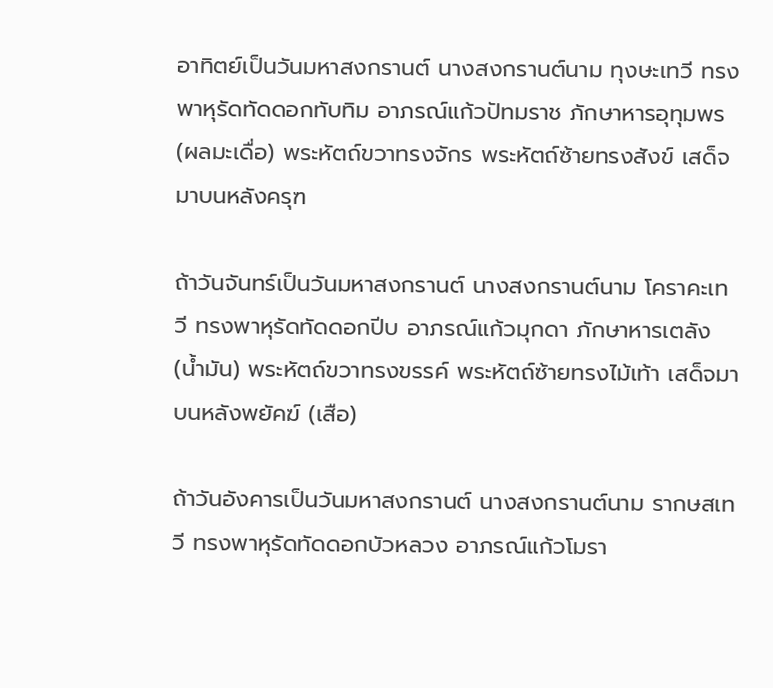อาทิตย์เป็นวันมหาสงกรานต์ นางสงกรานต์นาม ทุงษะเทวี ทรงพาหุรัดทัดดอกทับทิม อาภรณ์แก้วปัทมราช ภักษาหารอุทุมพร (ผลมะเดื่อ) พระหัตถ์ขวาทรงจักร พระหัตถ์ซ้ายทรงสังข์ เสด็จมาบนหลังครุฑ

ถ้าวันจันทร์เป็นวันมหาสงกรานต์ นางสงกรานต์นาม โคราคะเทวี ทรงพาหุรัดทัดดอกปีบ อาภรณ์แก้วมุกดา ภักษาหารเตลัง (น้ำมัน) พระหัตถ์ขวาทรงขรรค์ พระหัตถ์ซ้ายทรงไม้เท้า เสด็จมาบนหลังพยัคฆ์ (เสือ)

ถ้าวันอังคารเป็นวันมหาสงกรานต์ นางสงกรานต์นาม รากษสเทวี ทรงพาหุรัดทัดดอกบัวหลวง อาภรณ์แก้วโมรา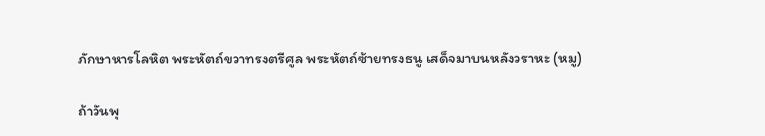ภักษาหารโลหิต พระหัตถ์ขวาทรงตรีศูล พระหัตถ์ซ้ายทรงธนู เสด็จมาบนหลังวราหะ (หมู)

ถ้าวันพุ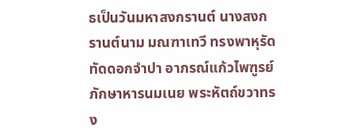ธเป็นวันมหาสงกรานต์ นางสงกรานต์นาม มณฑาเทวี ทรงพาหุรัดทัดดอกจำปา อาภรณ์แก้วไพฑูรย์ ภักษาหารนมเนย พระหัตถ์ขวาทรง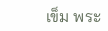เข็ม พระ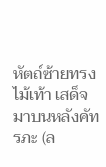หัตถ์ซ้ายทรงไม้เท้า เสด็จมาบนหลังคัทรภะ (ล